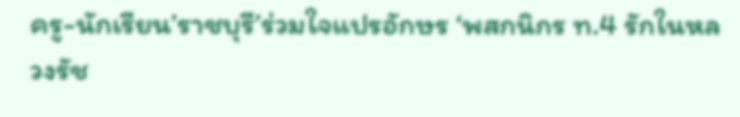ครู-นักเรียน’ราชบุรี’ร่วมใจแปรอักษร ‘พสกนิกร ท.4 รักในหลวงรัช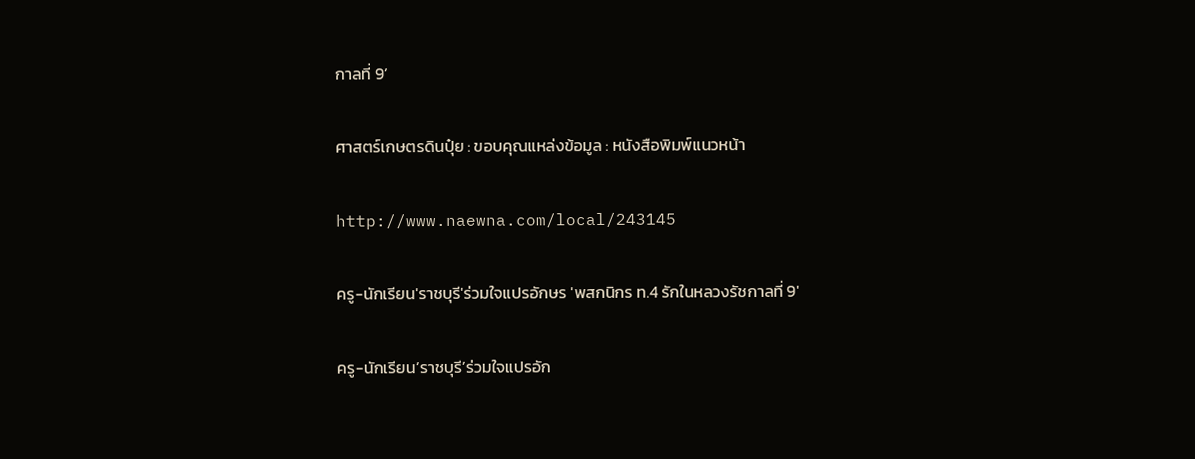กาลที่ 9’

ศาสตร์เกษตรดินปุ๋ย : ขอบคุณแหล่งข้อมูล : หนังสือพิมพ์แนวหน้า

http://www.naewna.com/local/243145

ครู-นักเรียน'ราชบุรี'ร่วมใจแปรอักษร 'พสกนิกร ท.4 รักในหลวงรัชกาลที่ 9'

ครู-นักเรียน’ราชบุรี’ร่วมใจแปรอัก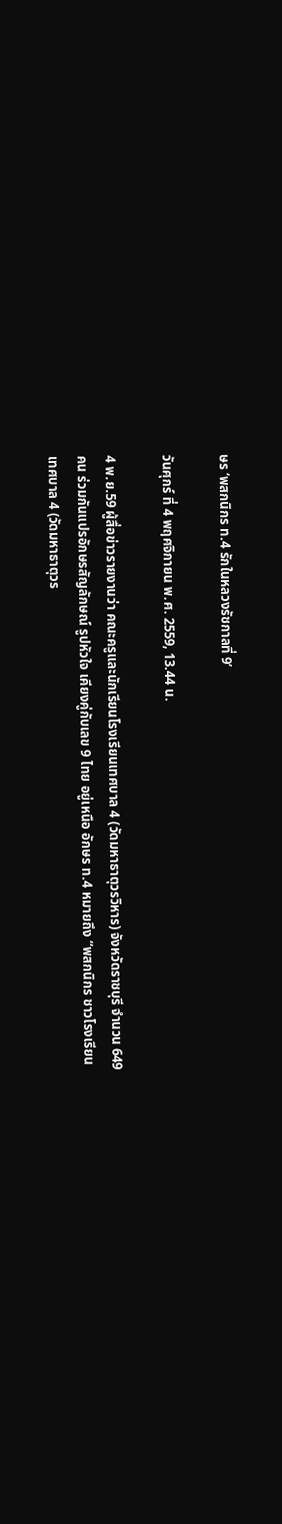ษร ‘พสกนิกร ท.4 รักในหลวงรัชกาลที่ 9’

วันศุกร์ ที่ 4 พฤศจิกายน พ.ศ. 2559, 13.44 น.

4 พ.ย.59 ผู้สื่อข่าวรายงานว่า คณะครูและนักเรียนโรงเรียนเทศบาล 4 (วัดมหาธาตุวรวิหาร) จังหวัดราชบุรี จำนวน 649 คน ร่วมกันแปรอักษรสัญลักษณ์ รูปหัวใจ เคียงคู่กับเลข 9 ไทย อยู่เหนือ อักษร ท.4 หมายถึง “พสกนิกร ชาวโรงเรียนเทศบาล 4 (วัดมหาธาตุวร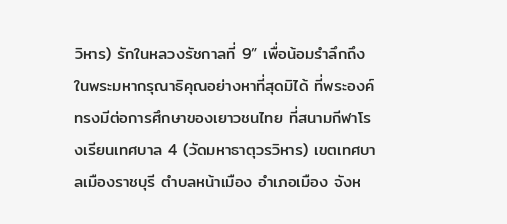วิหาร) รักในหลวงรัชกาลที่ 9” เพื่อน้อมรำลึกถึงในพระมหากรุณาธิคุณอย่างหาที่สุดมิได้ ที่พระองค์ทรงมีต่อการศึกษาของเยาวชนไทย ที่สนามกีฬาโรงเรียนเทศบาล 4 (วัดมหาธาตุวรวิหาร) เขตเทศบาลเมืองราชบุรี ตำบลหน้าเมือง อำเภอเมือง จังห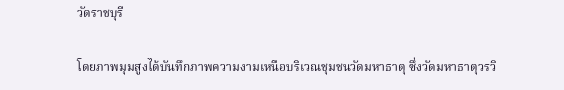วัดราชบุรี

โดยภาพมุมสูงได้บันทึกภาพความงามเหนือบริเวณชุมชนวัดมหาธาตุ ซึ่งวัดมหาธาตุวรวิ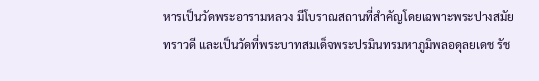หารเป็นวัดพระอารามหลวง มีโบราณสถานที่สำคัญโดยเฉพาะพระปางสมัยทราวดี และเป็นวัดที่พระบาทสมเด็จพระปรมินทรมหาภูมิพลอดุลยเดช รัช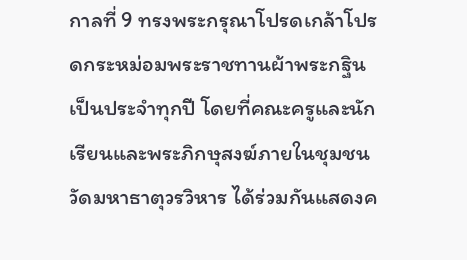กาลที่ 9 ทรงพระกรุณาโปรดเกล้าโปรดกระหม่อมพระราชทานผ้าพระกฐินเป็นประจำทุกปี โดยที่คณะครูและนักเรียนและพระภิกษุสงฆ์ภายในชุมชนวัดมหาธาตุวรวิหาร ได้ร่วมกันแสดงค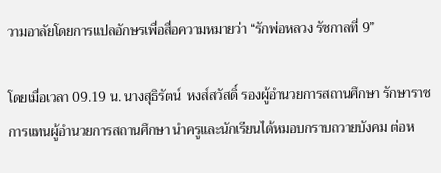วามอาลัยโดยการแปลอักษรเพื่อสื่อความหมายว่า “รักพ่อหลวง รัชกาลที่ 9”

โดยเมื่อเวลา 09.19 น. นางสุธิรัตน์  หงส์สวัสดิ์ รองผู้อำนวยการสถานศึกษา รักษาราชการแทนผู้อำนวยการสถานศึกษา นำครูและนักเรียนได้หมอบกราบถวายบังคม ต่อห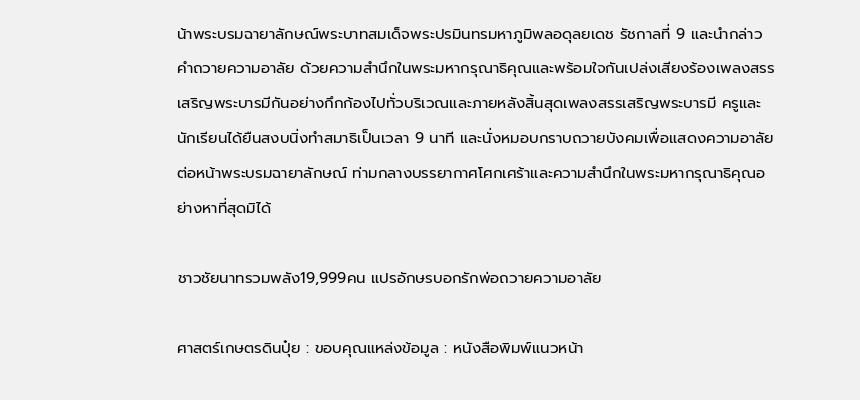น้าพระบรมฉายาลักษณ์พระบาทสมเด็จพระปรมินทรมหาภูมิพลอดุลยเดช รัชกาลที่ 9 และนำกล่าวคำถวายความอาลัย ด้วยความสำนึกในพระมหากรุณาธิคุณและพร้อมใจกันเปล่งเสียงร้องเพลงสรรเสริญพระบารมีกันอย่างกึกก้องไปทั่วบริเวณและภายหลังสิ้นสุดเพลงสรรเสริญพระบารมี ครูและนักเรียนได้ยืนสงบนิ่งทำสมาธิเป็นเวลา 9 นาที และนั่งหมอบกราบถวายบังคมเพื่อแสดงความอาลัยต่อหน้าพระบรมฉายาลักษณ์ ท่ามกลางบรรยากาศโศกเศร้าและความสำนึกในพระมหากรุณาธิคุณอย่างหาที่สุดมิได้

ชาวชัยนาทรวมพลัง19,999คน แปรอักษรบอกรักพ่อถวายความอาลัย

ศาสตร์เกษตรดินปุ๋ย : ขอบคุณแหล่งข้อมูล : หนังสือพิมพ์แนวหน้า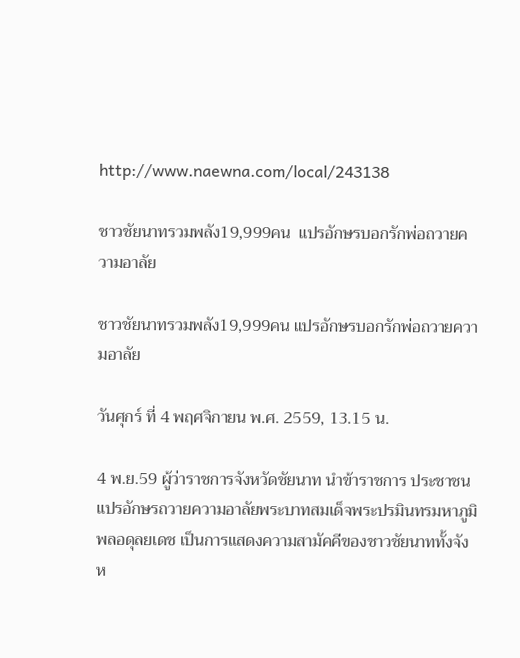http://www.naewna.com/local/243138

ชาวชัยนาทรวมพลัง19,999คน  แปรอักษรบอกรักพ่อถวายความอาลัย

ชาวชัยนาทรวมพลัง19,999คน แปรอักษรบอกรักพ่อถวายความอาลัย

วันศุกร์ ที่ 4 พฤศจิกายน พ.ศ. 2559, 13.15 น.

4 พ.ย.59 ผู้ว่าราชการจังหวัดชัยนาท นำข้าราชการ ประชาชน แปรอักษรถวายความอาลัยพระบาทสมเด็จพระปรมินทรมหาภูมิพลอดุลยเดช เป็นการแสดงความสามัคคีของชาวชัยนาททั้งจังห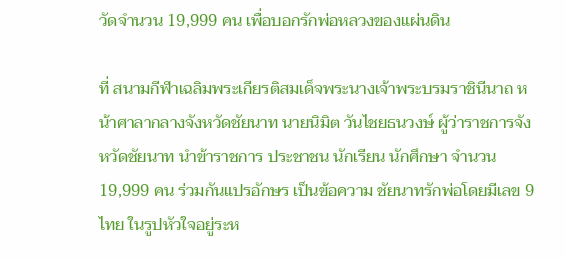วัดจำนวน 19,999 คน เพื่อบอกรักพ่อหลวงของแผ่นดิน

ที่ สนามกีฬาเฉลิมพระเกียรติสมเด็จพระนางเจ้าพระบรมราชินีนาถ หน้าศาลากลางจังหวัดชัยนาท นายนิมิต วันไชยธนวงษ์ ผู้ว่าราชการจังหวัดชัยนาท นำข้าราชการ ประชาชน นักเรียน นักศึกษา จำนวน 19,999 คน ร่วมกันแปรอักษร เป็นข้อความ ชัยนาทรักพ่อโดยมีเลข 9 ไทย ในรูปหัวใจอยู่ระห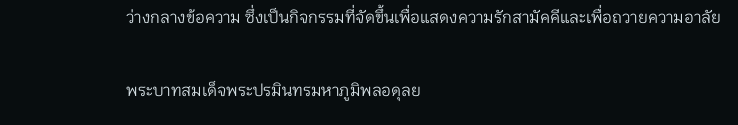ว่างกลางข้อความ ซึ่งเป็นกิจกรรมที่จัดขึ้นเพื่อแสดงความรักสามัคคีและเพื่อถวายความอาลัย

พระบาทสมเด็จพระปรมินทรมหาภูมิพลอดุลย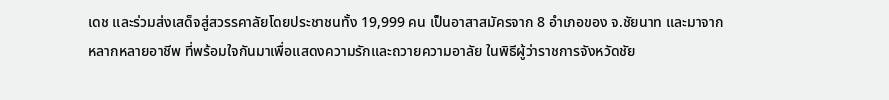เดช และร่วมส่งเสด็จสู่สวรรคาลัยโดยประชาชนทั้ง 19,999 คน เป็นอาสาสมัครจาก 8 อำเภอของ จ.ชัยนาท และมาจากหลากหลายอาชีพ ที่พร้อมใจกันมาเพื่อแสดงความรักและถวายความอาลัย ในพิธีผู้ว่าราชการจังหวัดชัย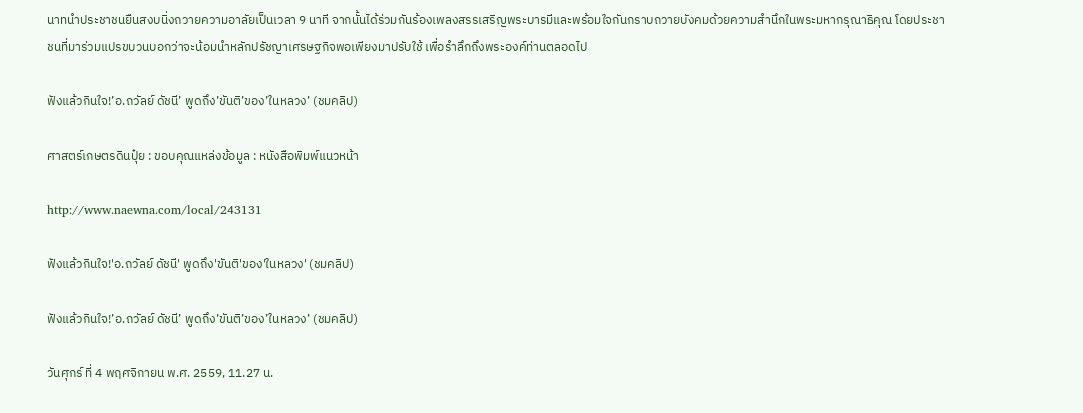นาทนำประชาชนยืนสงบนิ่งถวายความอาลัยเป็นเวลา 9 นาที จากนั้นได้ร่วมกันร้องเพลงสรรเสริญพระบารมีและพร้อมใจกันกราบถวายบังคมด้วยความสำนึกในพระมหากรุณาธิคุณ โดยประชาชนที่มาร่วมแปรขบวนบอกว่าจะน้อมนำหลักปรัชญาเศรษฐกิจพอเพียงมาปรับใช้ เพื่อรำลึกถึงพระองค์ท่านตลอดไป

ฟังแล้วกินใจ!’อ.ถวัลย์ ดัชนี’ พูดถึง’ขันติ’ของ’ในหลวง’ (ชมคลิป)

ศาสตร์เกษตรดินปุ๋ย : ขอบคุณแหล่งข้อมูล : หนังสือพิมพ์แนวหน้า

http://www.naewna.com/local/243131

ฟังแล้วกินใจ!'อ.ถวัลย์ ดัชนี' พูดถึง'ขันติ'ของ'ในหลวง' (ชมคลิป)

ฟังแล้วกินใจ!’อ.ถวัลย์ ดัชนี’ พูดถึง’ขันติ’ของ’ในหลวง’ (ชมคลิป)

วันศุกร์ ที่ 4 พฤศจิกายน พ.ศ. 2559, 11.27 น.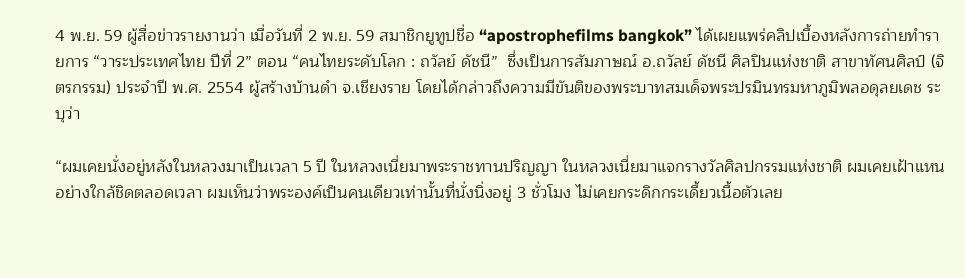4 พ.ย. 59 ผู้สื่อข่าวรายงานว่า เมื่อวันที่ 2 พ.ย. 59 สมาชิกยูทูปชื่อ “apostrophefilms bangkok” ได้เผยแพร่คลิปเบื้องหลังการถ่ายทำรายการ “วาระประเทศไทย ปีที่ 2” ตอน “คนไทยระดับโลก : ถวัลย์ ดัชนี”  ซึ่งเป็นการสัมภาษณ์ อ.ถวัลย์ ดัชนี ศิลปินแห่งชาติ สาขาทัศนศิลป์ (จิตรกรรม) ประจำปี พ.ศ. 2554 ผู้สร้างบ้านดำ จ.เชียงราย โดยได้กล่าวถึงความมีขันติของพระบาทสมเด็จพระปรมินทรมหาภูมิพลอดุลยเดช ระบุว่า

“ผมเคยนั่งอยู่หลังในหลวงมาเป็นเวลา 5 ปี ในหลวงเนี่ยมาพระราชทานปริญญา ในหลวงเนี่ยมาแจกรางวัลศิลปกรรมแห่งชาติ ผมเคยเฝ้าแหนอย่างใกล้ชิดตลอดเวลา ผมเห็นว่าพระองค์เป็นคนเดียวเท่านั้นที่นั่งนิ่งอยู่ 3 ชั่วโมง ไม่เคยกระดิกกระเดี้ยวเนื้อตัวเลย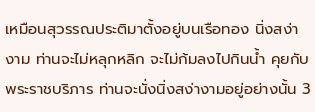เหมือนสุวรรณประติมาตั้งอยู่บนเรือทอง นิ่งสง่างาม ท่านจะไม่หลุกหลิก จะไม่ก้มลงไปกินน้ำ คุยกับพระราชบริภาร ท่านจะนั่งนิ่งสง่างามอยู่อย่างนั้น 3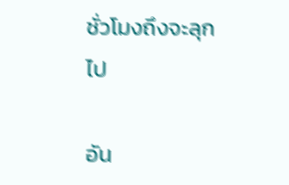ชั่วโมงถึงจะลุกไป

อัน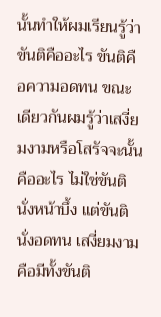นั้นทำให้ผมเรียนรู้ว่า ขันติคืออะไร ขันติคือความอดทน ขณะเดียวกันผมรู้ว่าเสงี่ยมงามหรือโสรัจจะนั้นคืออะไร ไม่ใช่ขันติ นั่งหน้าบึ้ง แต่ขันติ นั่งอดทน เสงี่ยมงาม คือมีทั้งขันติ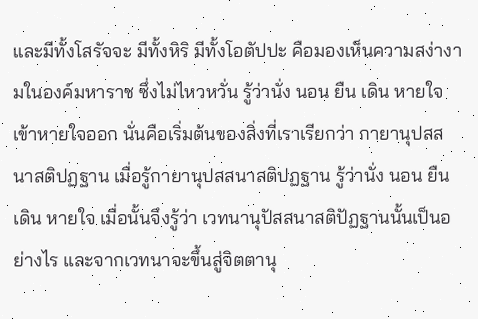และมีทั้งโสรัจจะ มีทั้งหิริ มีทั้งโอตัปปะ คือมองเห็นความสง่างามในองค์มหาราช ซึ่งไม่ไหวหวั่น รู้ว่านั่ง นอน ยืน เดิน หายใจเข้าหายใจออก นั่นคือเริ่มต้นของสิ่งที่เราเรียกว่า กายานุปสสนาสติปฏฐาน เมื่อรู้กายานุปสสนาสติปฏฐาน รู้ว่านั่ง นอน ยืนเดิน หายใจ เมื่อนั้นจึงรู้ว่า เวทนานุปัสสนาสติปัฏฐานนั้นเป็นอย่างไร และจากเวทนาจะขึ้นสู่จิตตานุ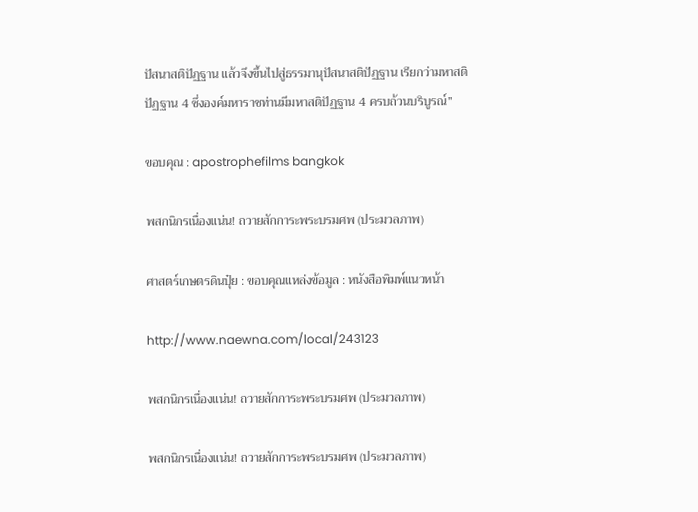ปัสนาสติปัฏฐาน แล้วจึงขึ้นไปสู่ธรรมานุปัสนาสติปัฏฐาน เรียกว่ามหาสติปัฏฐาน 4 ซึ่งองค์มหาราชท่านมีมหาสติปัฏฐาน 4 ครบถ้วนบริบูรณ์”

ขอบคุณ : apostrophefilms bangkok

พสกนิกรเนื่องแน่น! ถวายสักการะพระบรมศพ (ประมวลภาพ)

ศาสตร์เกษตรดินปุ๋ย : ขอบคุณแหล่งข้อมูล : หนังสือพิมพ์แนวหน้า

http://www.naewna.com/local/243123

พสกนิกรเนื่องแน่น! ถวายสักการะพระบรมศพ (ประมวลภาพ)

พสกนิกรเนื่องแน่น! ถวายสักการะพระบรมศพ (ประมวลภาพ)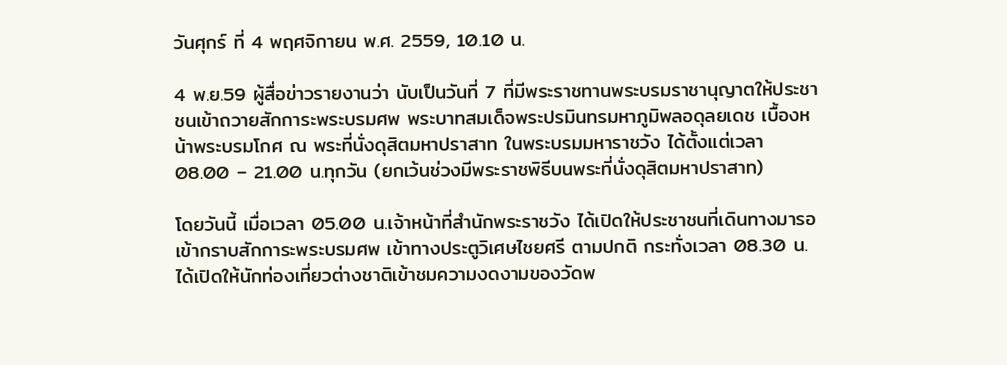วันศุกร์ ที่ 4 พฤศจิกายน พ.ศ. 2559, 10.10 น.

4 พ.ย.59 ผู้สื่อข่าวรายงานว่า นับเป็นวันที่ 7 ที่มีพระราชทานพระบรมราชานุญาตให้ประชาชนเข้าถวายสักการะพระบรมศพ พระบาทสมเด็จพระปรมินทรมหาภูมิพลอดุลยเดช เบื้องหน้าพระบรมโกศ ณ พระที่นั่งดุสิตมหาปราสาท ในพระบรมมหาราชวัง ได้ตั้งแต่เวลา 08.00 – 21.00 น.ทุกวัน (ยกเว้นช่วงมีพระราชพิธีบนพระที่นั่งดุสิตมหาปราสาท)

โดยวันนี้ เมื่อเวลา 05.00 น.เจ้าหน้าที่สำนักพระราชวัง ได้เปิดให้ประชาชนที่เดินทางมารอเข้ากราบสักการะพระบรมศพ เข้าทางประตูวิเศษไชยศรี ตามปกติ กระทั่งเวลา 08.30 น.ได้เปิดให้นักท่องเที่ยวต่างชาติเข้าชมความงดงามของวัดพ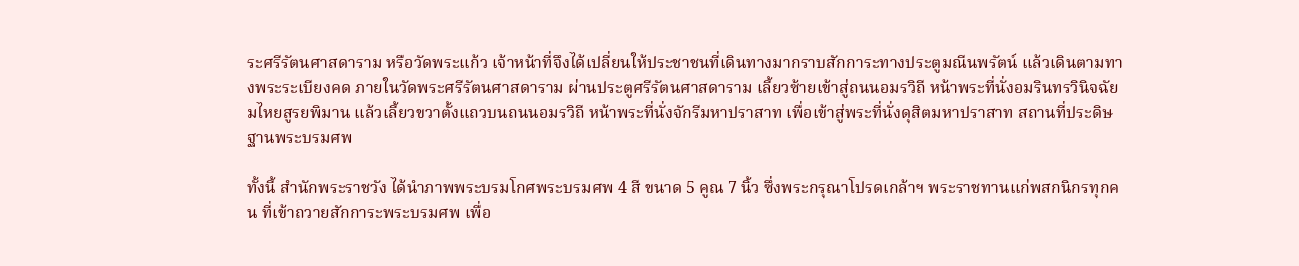ระศรีรัตนศาสดาราม หรือวัดพระแก้ว เจ้าหน้าที่จึงได้เปลี่ยนให้ประชาชนที่เดินทางมากราบสักการะทางประตูมณีนพรัตน์ แล้วเดินตามทางพระระเบียงคด ภายในวัดพระศรีรัตนศาสดาราม ผ่านประตูศรีรัตนศาสดาราม เลี้ยวซ้ายเข้าสู่ถนนอมรวิถี หน้าพระที่นั่งอมรินทรวินิจฉัยมไหยสูรยพิมาน แล้วเลี้ยวขวาตั้งแถวบนถนนอมรวิถี หน้าพระที่นั่งจักรีมหาปราสาท เพื่อเข้าสู่พระที่นั่งดุสิตมหาปราสาท สถานที่ประดิษฐานพระบรมศพ

ทั้งนี้ สำนักพระราชวัง ได้นำภาพพระบรมโกศพระบรมศพ 4 สี ขนาด 5 คูณ 7 นิ้ว ซึ่งพระกรุณาโปรดเกล้าฯ พระราชทานแก่พสกนิกรทุกคน ที่เข้าถวายสักการะพระบรมศพ เพื่อ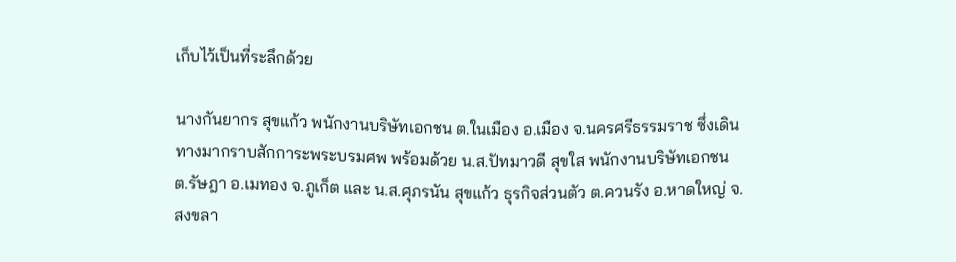เก็บไว้เป็นที่ระลึกด้วย

นางกันยากร สุขแก้ว พนักงานบริษัทเอกชน ต.ในเมือง อ.เมือง จ.นครศรีธรรมราช ซึ่งเดินทางมากราบสักการะพระบรมศพ พร้อมด้วย น.ส.ปัทมาวดี สุขใส พนักงานบริษัทเอกชน ต.รัษฎา อ.เมทอง จ.ภูเก็ต และ น.ส.ศุภรนัน สุขแก้ว ธุรกิจส่วนตัว ต.ควนรัง อ.หาดใหญ่ จ.สงขลา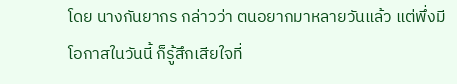โดย นางกันยากร กล่าวว่า ตนอยากมาหลายวันแล้ว แต่พึ่งมีโอกาสในวันนี้ ก็รู้สึกเสียใจที่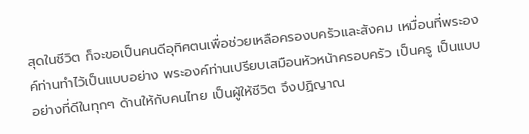สุดในชีวิต ก็จะขอเป็นคนดีอุทิศตนเพื่อช่วยเหลือครองบครัวและสังคม เหมื่อนที่พระองค์ท่านทำไว้เป็นแบบอย่าง พระองค์ท่านเปรียบเสมือนหัวหน้าครอบครัว เป็นครู เป็นแบบอย่างที่ดีในทุกๆ ด้านให้กับคนไทย เป็นผู้ให้ชีวิต จึงปฏิญาณ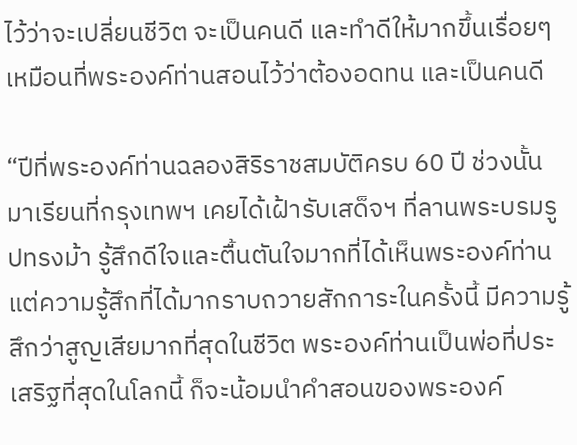ไว้ว่าจะเปลี่ยนชีวิต จะเป็นคนดี และทำดีให้มากขึ้นเรื่อยๆ เหมือนที่พระองค์ท่านสอนไว้ว่าต้องอดทน และเป็นคนดี

“ปีที่พระองค์ท่านฉลองสิริราชสมบัติครบ 60 ปี ช่วงนั้นมาเรียนที่กรุงเทพฯ เคยได้เฝ้ารับเสด็จฯ ที่ลานพระบรมรูปทรงม้า รู้สึกดีใจและตื้นตันใจมากที่ได้เห็นพระองค์ท่าน แต่ความรู้สึกที่ได้มากราบถวายสักการะในครั้งนี้ มีความรู้สึกว่าสูญเสียมากที่สุดในชีวิต พระองค์ท่านเป็นพ่อที่ประเสริฐที่สุดในโลกนี้ ก็จะน้อมนำคำสอนของพระองค์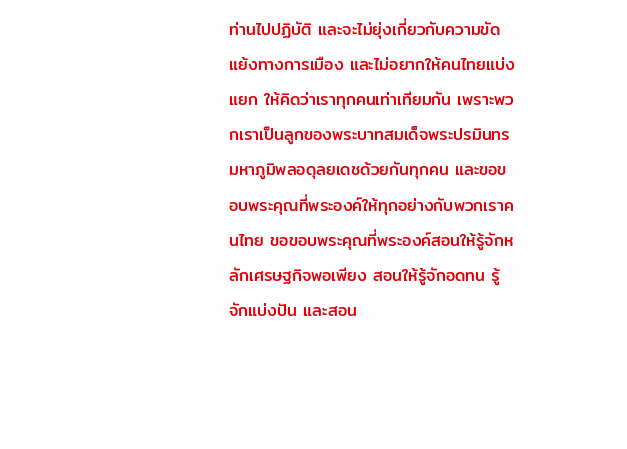ท่านไปปฏิบัติ และจะไม่ยุ่งเกี่ยวกับความขัดแย้งทางการเมือง และไม่อยากให้คนไทยแบ่งแยก ให้คิดว่าเราทุกคนเท่าเทียมกัน เพราะพวกเราเป็นลูกของพระบาทสมเด็จพระปรมินทรมหาภูมิพลอดุลยเดชด้วยกันทุกคน และขอขอบพระคุณที่พระองค์ให้ทุกอย่างกับพวกเราคนไทย ขอขอบพระคุณที่พระองค์สอนให้รู้จักหลักเศรษฐกิจพอเพียง สอนให้รู้จักอดทน รู้จักแบ่งปัน และสอน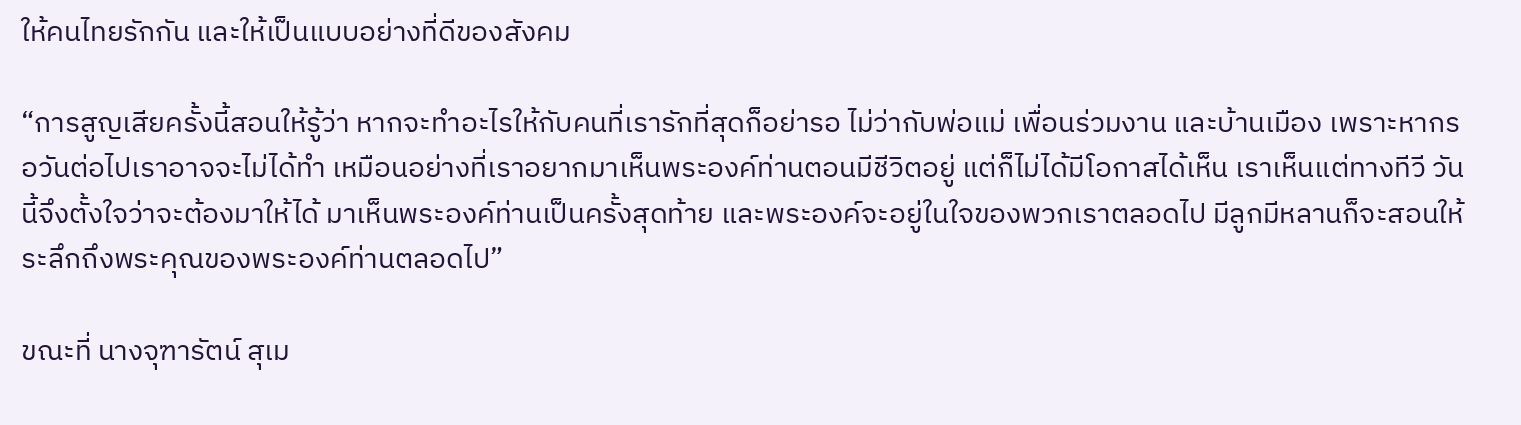ให้คนไทยรักกัน และให้เป็นแบบอย่างที่ดีของสังคม

“การสูญเสียครั้งนี้สอนให้รู้ว่า หากจะทำอะไรให้กับคนที่เรารักที่สุดก็อย่ารอ ไม่ว่ากับพ่อแม่ เพื่อนร่วมงาน และบ้านเมือง เพราะหากรอวันต่อไปเราอาจจะไม่ได้ทำ เหมือนอย่างที่เราอยากมาเห็นพระองค์ท่านตอนมีชีวิตอยู่ แต่ก็ไม่ได้มีโอกาสได้เห็น เราเห็นแต่ทางทีวี วันนี้จึงตั้งใจว่าจะต้องมาให้ได้ มาเห็นพระองค์ท่านเป็นครั้งสุดท้าย และพระองค์จะอยู่ในใจของพวกเราตลอดไป มีลูกมีหลานก็จะสอนให้ระลึกถึงพระคุณของพระองค์ท่านตลอดไป”

ขณะที่ นางจุฑารัตน์ สุเม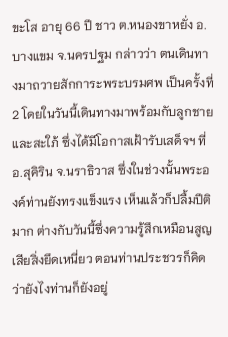ขะโส อายุ 66 ปี ชาว ต.หนองขาหยั่ง อ.บางแขม จ.นครปฐม กล่าวว่า ตนเดินทางมาถวายสักการะพระบรมศพ เป็นครั้งที่ 2 โดยในวันนี้เดินทางมาพร้อมกับลูกชาย และสะใภ้ ซึ่งได้มีโอกาสเฝ้ารับเสด็จฯ ที่ อ.สุคิริน จ.นราธิวาส ซึ่งในช่วงนั้นพระองค์ท่านยังทรงแข็งแรง เห็นแล้วก็ปลื้มปีติมาก ต่างกับวันนี้ซึ่งความรู้สึกเหมือนสูญเสียสิ่งยึดเหนี่ยว ตอนท่านประชวรก็คิดว่ายังไงท่านก็ยังอยู่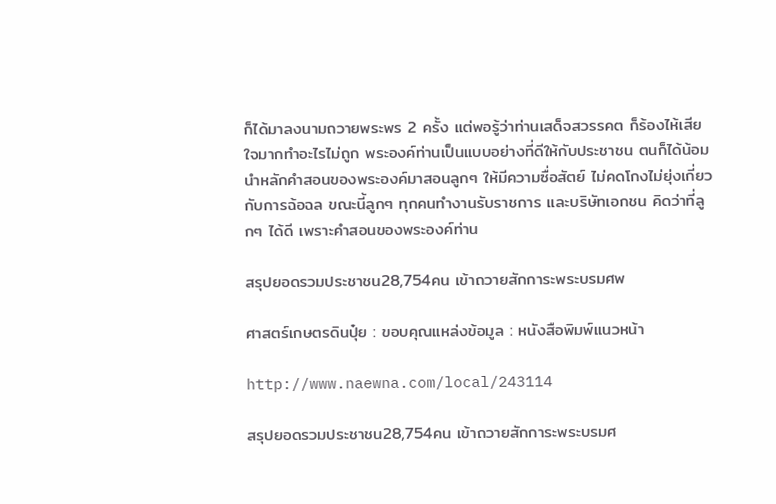ก็ได้มาลงนามถวายพระพร 2 ครั้ง แต่พอรู้ว่าท่านเสด็จสวรรคต ก็ร้องไห้เสียใจมากทำอะไรไม่ถูก พระองค์ท่านเป็นแบบอย่างที่ดีให้กับประชาชน ตนก็ได้น้อมนำหลักคำสอนของพระองค์มาสอนลูกๆ ให้มีความซื่อสัตย์ ไม่คดโกงไม่ยุ่งเกี่ยวกับการฉ้อฉล ขณะนี้ลูกๆ ทุกคนทำงานรับราชการ และบริษัทเอกชน คิดว่าที่ลูกๆ ได้ดี เพราะคำสอนของพระองค์ท่าน

สรุปยอดรวมประชาชน28,754คน เข้าถวายสักการะพระบรมศพ

ศาสตร์เกษตรดินปุ๋ย : ขอบคุณแหล่งข้อมูล : หนังสือพิมพ์แนวหน้า

http://www.naewna.com/local/243114

สรุปยอดรวมประชาชน28,754คน เข้าถวายสักการะพระบรมศ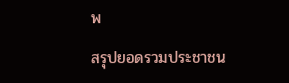พ

สรุปยอดรวมประชาชน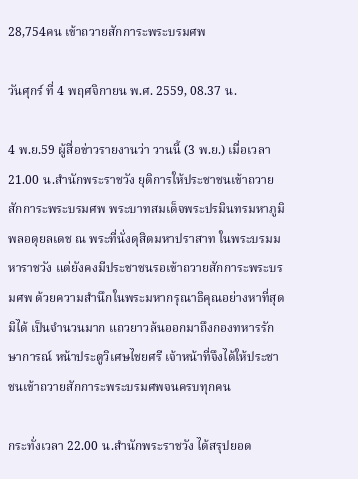28,754คน เข้าถวายสักการะพระบรมศพ

วันศุกร์ ที่ 4 พฤศจิกายน พ.ศ. 2559, 08.37 น.

4 พ.ย.59 ผู้สื่อข่าวรายงานว่า วานนี้ (3 พ.ย.) เมื่อเวลา 21.00 น.สำนักพระราชวัง ยุติการให้ประชาชนเข้าถวายสักการะพระบรมศพ พระบาทสมเด็จพระปรมินทรมหาภูมิพลอดุยลเดช ณ พระที่นั่งดุสิตมหาปราสาท ในพระบรมมหาราชวัง แต่ยังคงมีประชาชนรอเข้าถวายสักการะพระบรมศพ ด้วยความสำนึกในพระมหากรุณาธิคุณอย่างหาที่สุดมิได้ เป็นจำนวนมาก แถวยาวล้นออกมาถึงกองทหารรักษาการณ์ หน้าประตูวิเศษไชยศรี เจ้าหน้าที่จึงได้ให้ประชาชนเข้าถวายสักการะพระบรมศพจนครบทุกคน

กระทั่งเวลา 22.00 น.สำนักพระราชวัง ได้สรุปยอด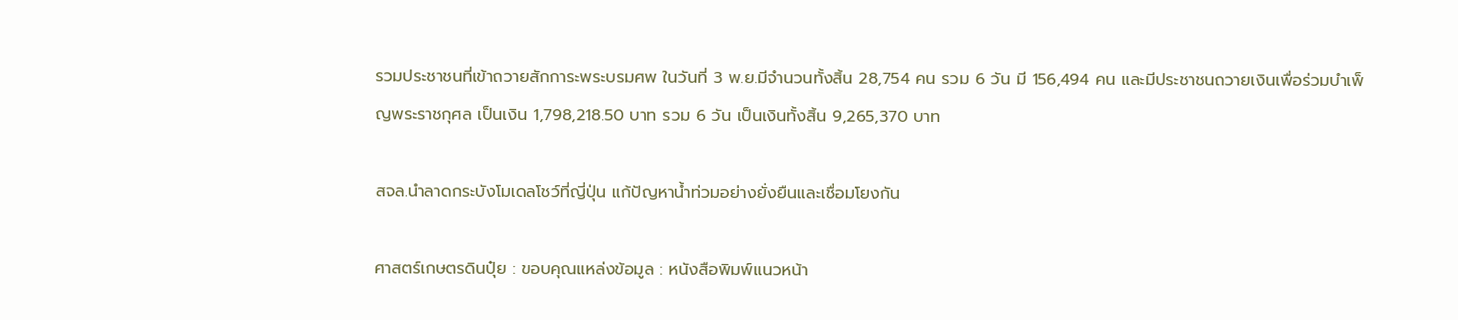รวมประชาชนที่เข้าถวายสักการะพระบรมศพ ในวันที่ 3 พ.ย.มีจำนวนทั้งสิ้น 28,754 คน รวม 6 วัน มี 156,494 คน และมีประชาชนถวายเงินเพื่อร่วมบำเพ็ญพระราชกุศล เป็นเงิน 1,798,218.50 บาท รวม 6 วัน เป็นเงินทั้งสิ้น 9,265,370 บาท

สจล.นำลาดกระบังโมเดลโชว์ที่ญี่ปุ่น แก้ปัญหาน้ำท่วมอย่างยั่งยืนและเชื่อมโยงกัน

ศาสตร์เกษตรดินปุ๋ย : ขอบคุณแหล่งข้อมูล : หนังสือพิมพ์แนวหน้า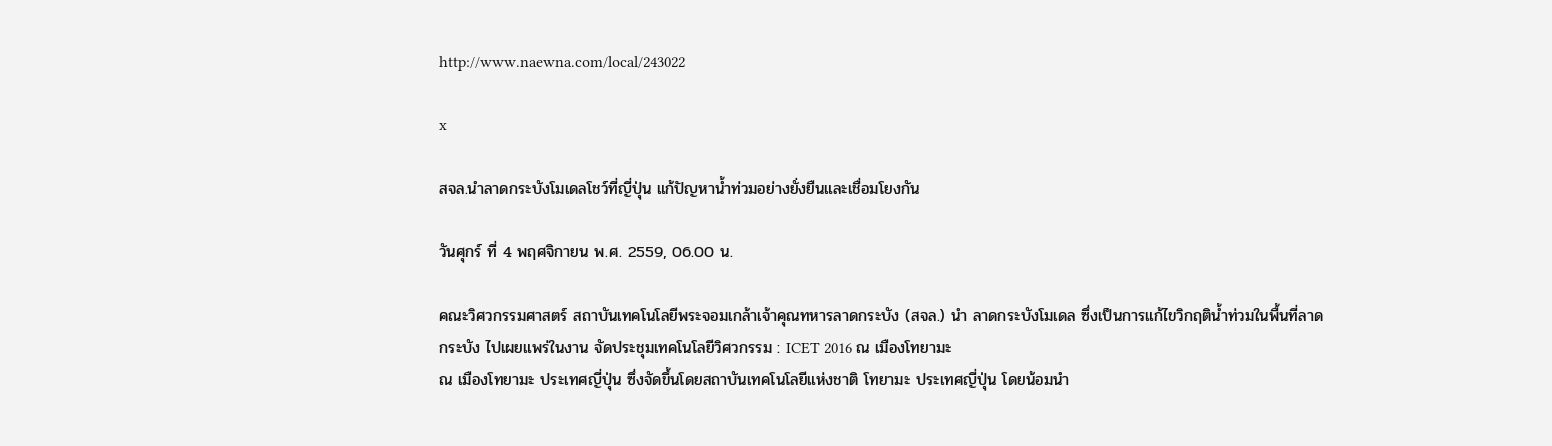http://www.naewna.com/local/243022

x

สจล.นำลาดกระบังโมเดลโชว์ที่ญี่ปุ่น แก้ปัญหาน้ำท่วมอย่างยั่งยืนและเชื่อมโยงกัน

วันศุกร์ ที่ 4 พฤศจิกายน พ.ศ. 2559, 06.00 น.

คณะวิศวกรรมศาสตร์ สถาบันเทคโนโลยีพระจอมเกล้าเจ้าคุณทหารลาดกระบัง (สจล.) นำ ลาดกระบังโมเดล ซึ่งเป็นการแก้ไขวิกฤติน้ำท่วมในพื้นที่ลาดกระบัง ไปเผยแพร่ในงาน จัดประชุมเทคโนโลยีวิศวกรรม : ICET 2016 ณ เมืองโทยามะ
ณ เมืองโทยามะ ประเทศญี่ปุ่น ซึ่งจัดขึ้นโดยสถาบันเทคโนโลยีแห่งชาติ โทยามะ ประเทศญี่ปุ่น โดยน้อมนำ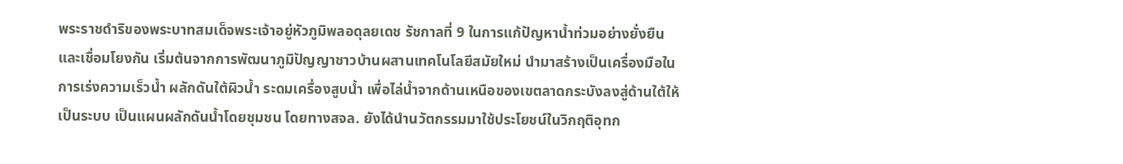พระราชดำริของพระบาทสมเด็จพระเจ้าอยู่หัวภูมิพลอดุลยเดช รัชกาลที่ 9 ในการแก้ปัญหาน้ำท่วมอย่างยั่งยืนและเชื่อมโยงกัน เริ่มต้นจากการพัฒนาภูมิปัญญาชาวบ้านผสานเทคโนโลยีสมัยใหม่ นำมาสร้างเป็นเครื่องมือในการเร่งความเร็วน้ำ ผลักดันใต้ผิวน้ำ ระดมเครื่องสูบน้ำ เพื่อไล่น้ำจากด้านเหนือของเขตลาดกระบังลงสู่ด้านใต้ให้เป็นระบบ เป็นแผนผลักดันน้ำโดยชุมชน โดยทางสจล. ยังได้นำนวัตกรรมมาใช้ประโยชน์ในวิกฤติอุทก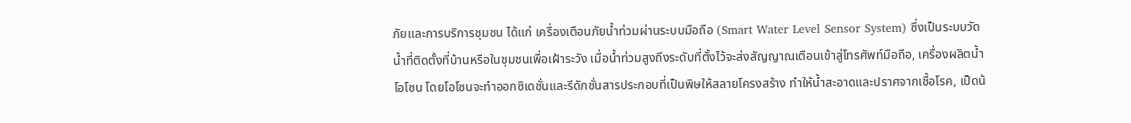ภัยและการบริการชุมชน ได้แก่ เครื่องเตือนภัยน้ำท่วมผ่านระบบมือถือ (Smart Water Level Sensor System) ซึ่งเป็นระบบวัดน้ำที่ติดตั้งที่บ้านหรือในชุมชนเพื่อเฝ้าระวัง เมื่อน้ำท่วมสูงถึงระดับที่ตั้งไว้จะส่งสัญญาณเตือนเข้าสู่โทรศัพท์มือถือ, เครื่องผลิตน้ำโอโซน โดยโอโซนจะทำออกซิเดชั่นและรีดักชั่นสารประกอบที่เป็นพิษให้สลายโครงสร้าง ทำให้น้ำสะอาดและปราศจากเชื้อโรค, เป็ดน้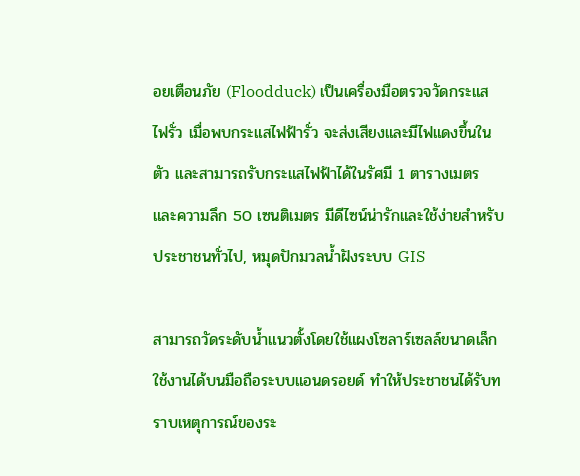อยเตือนภัย (Floodduck) เป็นเครื่องมือตรวจวัดกระแสไฟรั่ว เมื่อพบกระแสไฟฟ้ารั่ว จะส่งเสียงและมีไฟแดงขึ้นในตัว และสามารถรับกระแสไฟฟ้าได้ในรัศมี 1 ตารางเมตร และความลึก 50 เซนติเมตร มีดีไซน์น่ารักและใช้ง่ายสำหรับประชาชนทั่วไป, หมุดปักมวลน้ำฝังระบบ GIS

สามารถวัดระดับน้ำแนวตั้งโดยใช้แผงโซลาร์เซลล์ขนาดเล็ก ใช้งานได้บนมือถือระบบแอนดรอยด์ ทำให้ประชาชนได้รับทราบเหตุการณ์ของระ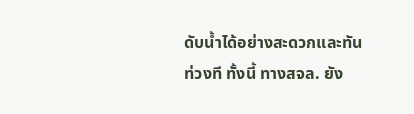ดับน้ำได้อย่างสะดวกและทันท่วงที ทั้งนี้ ทางสจล. ยัง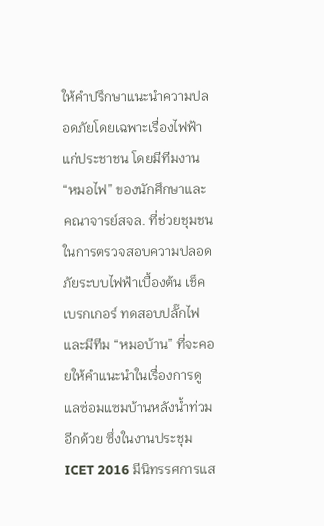ให้คำปรึกษาแนะนำความปลอดภัยโดยเฉพาะเรื่องไฟฟ้าแก่ประชาชน โดยมีทีมงาน “หมอไฟ” ของนักศึกษาและคณาจารย์สจล. ที่ช่วยชุมชนในการตรวจสอบความปลอดภัยระบบไฟฟ้าเบื้องต้น เช็คเบรกเกอร์ ทดสอบปลั๊กไฟ และมีทีม “หมอบ้าน” ที่จะคอยให้คำแนะนำในเรื่องการดูแลซ่อมแซมบ้านหลังน้ำท่วมอีกด้วย ซึ่งในงานประชุม ICET 2016 มีนิทรรศการแส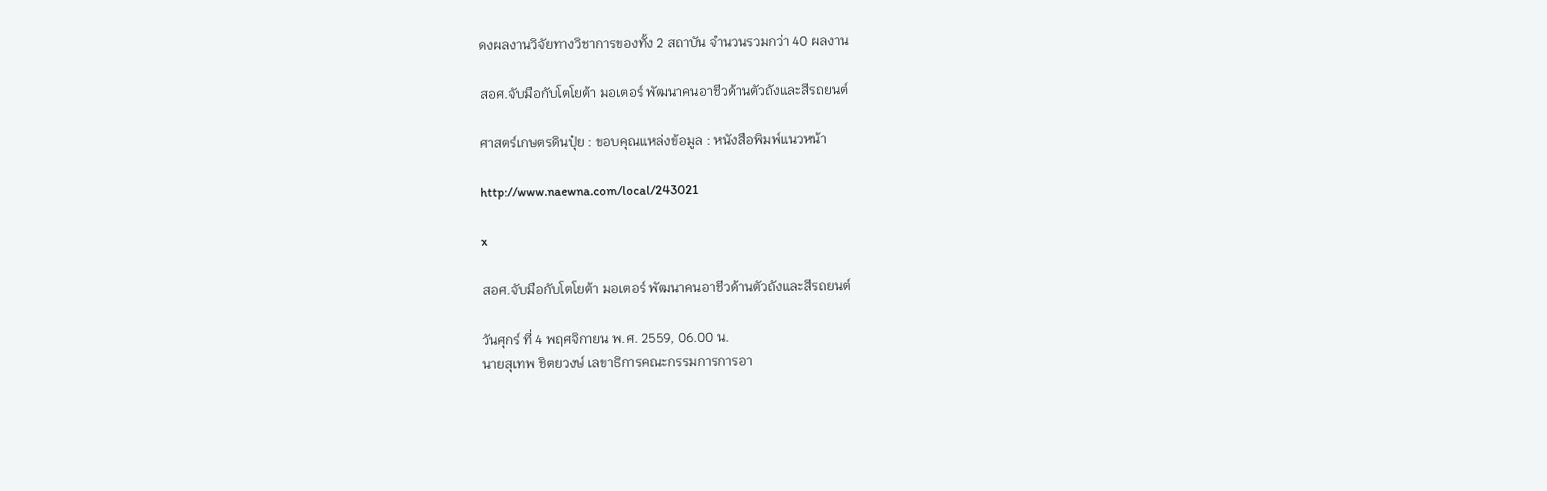ดงผลงานวิจัยทางวิชาการของทั้ง 2 สถาบัน จำนวนรวมกว่า 40 ผลงาน

สอศ.จับมือกับโตโยต้า มอเตอร์ พัฒนาคนอาชีวด้านตัวถังและสีรถยนต์

ศาสตร์เกษตรดินปุ๋ย : ขอบคุณแหล่งข้อมูล : หนังสือพิมพ์แนวหน้า

http://www.naewna.com/local/243021

x

สอศ.จับมือกับโตโยต้า มอเตอร์ พัฒนาคนอาชีวด้านตัวถังและสีรถยนต์

วันศุกร์ ที่ 4 พฤศจิกายน พ.ศ. 2559, 06.00 น.
นายสุเทพ ชิตยวงษ์ เลขาธิการคณะกรรมการการอา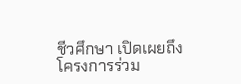ชีวศึกษา เปิดเผยถึงโครงการร่วม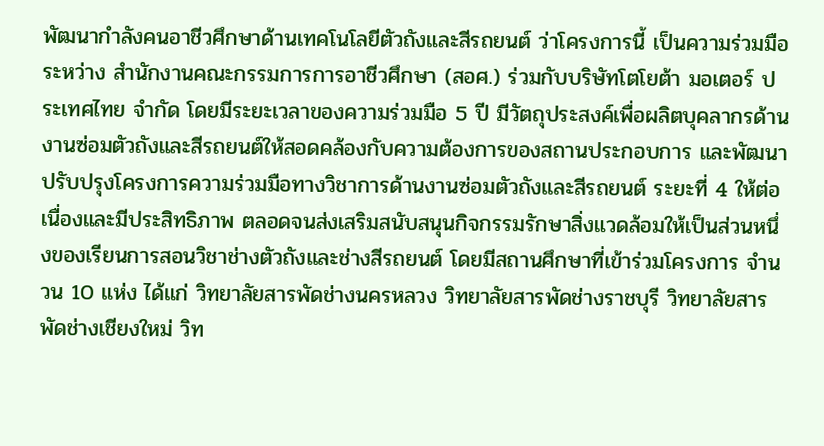พัฒนากำลังคนอาชีวศึกษาด้านเทคโนโลยีตัวถังและสีรถยนต์ ว่าโครงการนี้ เป็นความร่วมมือระหว่าง สำนักงานคณะกรรมการการอาชีวศึกษา (สอศ.) ร่วมกับบริษัทโตโยต้า มอเตอร์ ประเทศไทย จำกัด โดยมีระยะเวลาของความร่วมมือ 5 ปี มีวัตถุประสงค์เพื่อผลิตบุคลากรด้านงานซ่อมตัวถังและสีรถยนต์ให้สอดคล้องกับความต้องการของสถานประกอบการ และพัฒนาปรับปรุงโครงการความร่วมมือทางวิชาการด้านงานซ่อมตัวถังและสีรถยนต์ ระยะที่ 4 ให้ต่อเนื่องและมีประสิทธิภาพ ตลอดจนส่งเสริมสนับสนุนกิจกรรมรักษาสิ่งแวดล้อมให้เป็นส่วนหนึ่งของเรียนการสอนวิชาช่างตัวถังและช่างสีรถยนต์ โดยมีสถานศึกษาที่เข้าร่วมโครงการ จำนวน 10 แห่ง ได้แก่ วิทยาลัยสารพัดช่างนครหลวง วิทยาลัยสารพัดช่างราชบุรี วิทยาลัยสารพัดช่างเชียงใหม่ วิท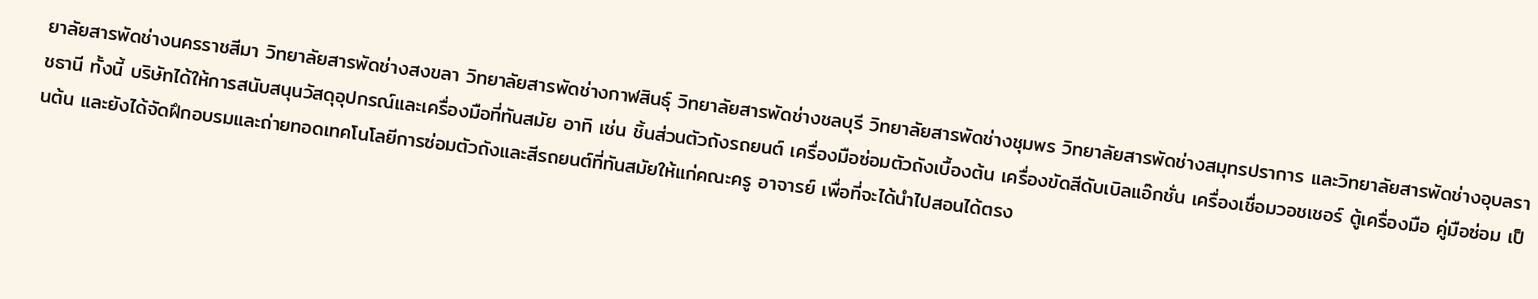ยาลัยสารพัดช่างนครราชสีมา วิทยาลัยสารพัดช่างสงขลา วิทยาลัยสารพัดช่างกาฬสินธุ์ วิทยาลัยสารพัดช่างชลบุรี วิทยาลัยสารพัดช่างชุมพร วิทยาลัยสารพัดช่างสมุทรปราการ และวิทยาลัยสารพัดช่างอุบลราชธานี ทั้งนี้ บริษัทได้ให้การสนับสนุนวัสดุอุปกรณ์และเครื่องมือที่ทันสมัย อาทิ เช่น ชิ้นส่วนตัวถังรถยนต์ เครื่องมือซ่อมตัวถังเบื้องต้น เครื่องขัดสีดับเบิลแอ๊กชั่น เครื่องเชื่อมวอชเชอร์ ตู้เครื่องมือ คู่มือซ่อม เป็นต้น และยังได้จัดฝึกอบรมและถ่ายทอดเทคโนโลยีการซ่อมตัวถังและสีรถยนต์ที่ทันสมัยให้แก่คณะครู อาจารย์ เพื่อที่จะได้นำไปสอนได้ตรง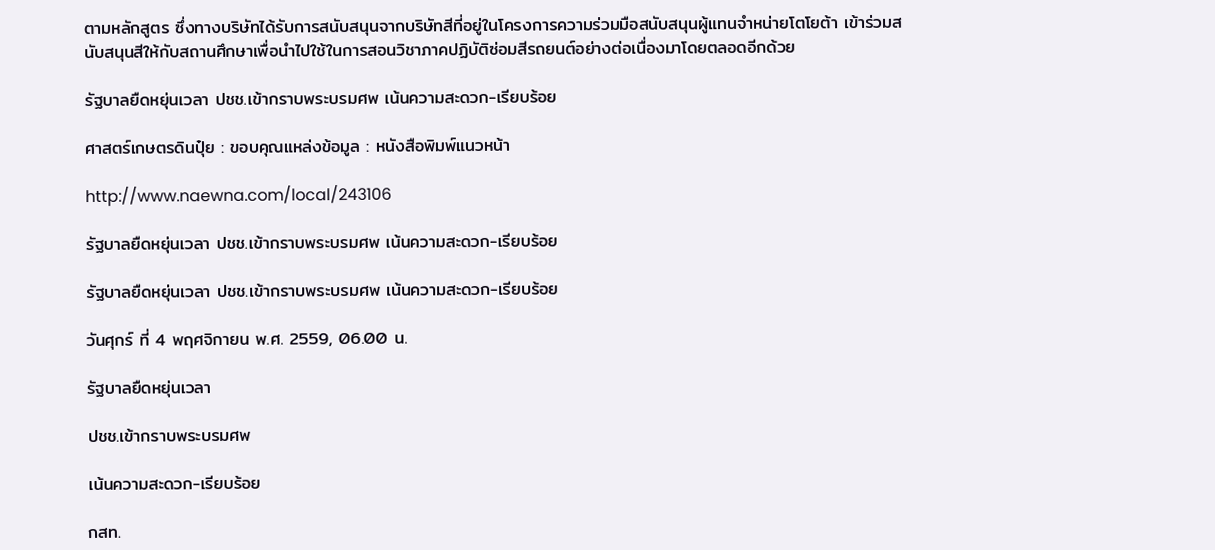ตามหลักสูตร ซึ่งทางบริษัทได้รับการสนับสนุนจากบริษัทสีที่อยู่ในโครงการความร่วมมือสนับสนุนผู้แทนจำหน่ายโตโยต้า เข้าร่วมสนับสนุนสีให้กับสถานศึกษาเพื่อนำไปใช้ในการสอนวิชาภาคปฏิบัติซ่อมสีรถยนต์อย่างต่อเนื่องมาโดยตลอดอีกด้วย

รัฐบาลยืดหยุ่นเวลา ปชช.เข้ากราบพระบรมศพ เน้นความสะดวก-เรียบร้อย

ศาสตร์เกษตรดินปุ๋ย : ขอบคุณแหล่งข้อมูล : หนังสือพิมพ์แนวหน้า

http://www.naewna.com/local/243106

รัฐบาลยืดหยุ่นเวลา ปชช.เข้ากราบพระบรมศพ เน้นความสะดวก-เรียบร้อย

รัฐบาลยืดหยุ่นเวลา ปชช.เข้ากราบพระบรมศพ เน้นความสะดวก-เรียบร้อย

วันศุกร์ ที่ 4 พฤศจิกายน พ.ศ. 2559, 06.00 น.

รัฐบาลยืดหยุ่นเวลา

ปชช.เข้ากราบพระบรมศพ

เน้นความสะดวก-เรียบร้อย

กสท.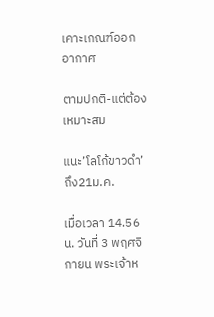เคาะเกณฑ์ออกอากาศ

ตามปกติ-แต่ต้องเหมาะสม

แนะ’โลโก้ขาวดำ’ถึง21ม.ค.

เมื่อเวลา 14.56 น. วันที่ 3 พฤศจิกายน พระเจ้าห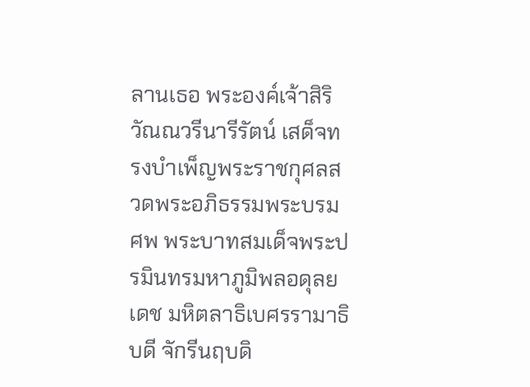ลานเธอ พระองค์เจ้าสิริวัณณวรีนารีรัตน์ เสด็จทรงบำเพ็ญพระราชกุศลสวดพระอภิธรรมพระบรมศพ พระบาทสมเด็จพระปรมินทรมหาภูมิพลอดุลยเดช มหิตลาธิเบศรรามาธิบดี จักรีนฤบดิ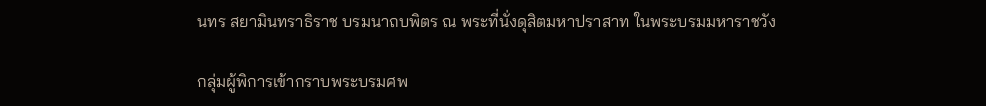นทร สยามินทราธิราช บรมนาถบพิตร ณ พระที่นั่งดุสิตมหาปราสาท ในพระบรมมหาราชวัง

กลุ่มผู้พิการเข้ากราบพระบรมศพ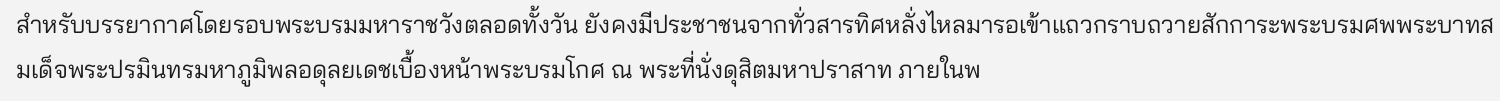สำหรับบรรยากาศโดยรอบพระบรมมหาราชวังตลอดทั้งวัน ยังคงมีประชาชนจากทั่วสารทิศหลั่งไหลมารอเข้าแถวกราบถวายสักการะพระบรมศพพระบาทสมเด็จพระปรมินทรมหาภูมิพลอดุลยเดชเบื้องหน้าพระบรมโกศ ณ พระที่นั่งดุสิตมหาปราสาท ภายในพ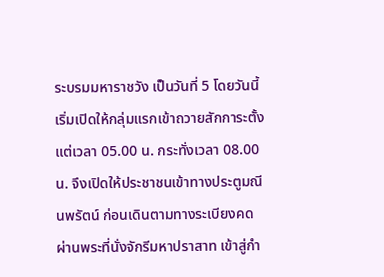ระบรมมหาราชวัง เป็นวันที่ 5 โดยวันนี้เริ่มเปิดให้กลุ่มแรกเข้าถวายสักการะตั้งแต่เวลา 05.00 น. กระทั่งเวลา 08.00 น. จึงเปิดให้ประชาชนเข้าทางประตูมณีนพรัตน์ ก่อนเดินตามทางระเบียงคด ผ่านพระที่นั่งจักรีมหาปราสาท เข้าสู่กำ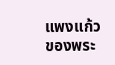แพงแก้วของพระ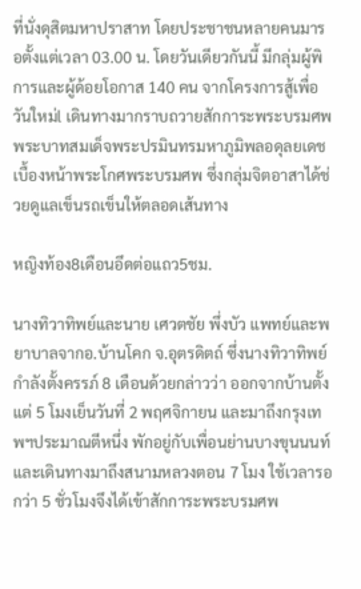ที่นั่งดุสิตมหาปราสาท โดยประชาชนหลายคนมารอตั้งแต่เวลา 03.00 น. โดยวันเดียวกันนี้ มีกลุ่มผู้พิการและผู้ด้อยโอกาส 140 คน จากโครงการสู้เพื่อวันใหม่l เดินทางมากราบถวายสักการะพระบรมศพพระบาทสมเด็จพระปรมินทรมหาภูมิพลอดุลยเดชเบื้องหน้าพระโกศพระบรมศพ ซึ่งกลุ่มจิตอาสาได้ช่วยดูแลเข็นรถเข็นให้ตลอดเส้นทาง

หญิงท้อง8เดือนอึดต่อแถว5ชม.

นางทิวาทิพย์และนาย เศวตชัย พึ่งบัว แพทย์และพยาบาลจากอ.บ้านโคก จ.อุตรดิตถ์ ซึ่งนางทิวาทิพย์กำลังตั้งครรภ์ 8 เดือนด้วยกล่าวว่า ออกจากบ้านตั้งแต่ 5 โมงเย็นวันที่ 2 พฤศจิกายน และมาถึงกรุงเทพฯประมาณตีหนึ่ง พักอยู่กับเพื่อนย่านบางขุนนนท์และเดินทางมาถึงสนามหลวงตอน 7 โมง ใช้เวลารอกว่า 5 ชั่วโมงจึงได้เข้าสักการะพระบรมศพ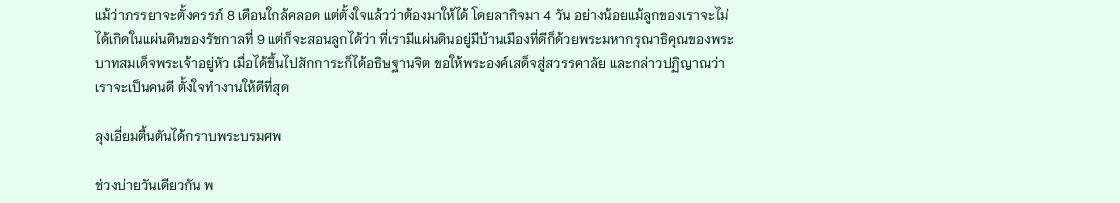แม้ว่าภรรยาจะตั้งครรภ์ 8 เดือนใกล้คลอด แต่ตั้งใจแล้วว่าต้องมาให้ได้ โดยลากิจมา 4 วัน อย่างน้อยแม้ลูกของเราจะไม่ได้เกิดในแผ่นดินของรัชกาลที่ 9 แต่ก็จะสอนลูกได้ว่า ที่เรามีแผ่นดินอยู่มีบ้านเมืองที่ดีก็ด้วยพระมหากรุณาธิคุณของพระบาทสมเด็จพระเจ้าอยู่หัว เมื่อได้ขึ้นไปสักการะก็ได้อธิษฐานจิต ขอให้พระองค์เสด็จสู่สวรรคาลัย และกล่าวปฏิญาณว่าเราจะเป็นคนดี ตั้งใจทำงานให้ดีที่สุด

ลุงเอี่ยมตื้นตันได้กราบพระบรมศพ

ช่วงบ่ายวันเดียวกัน พ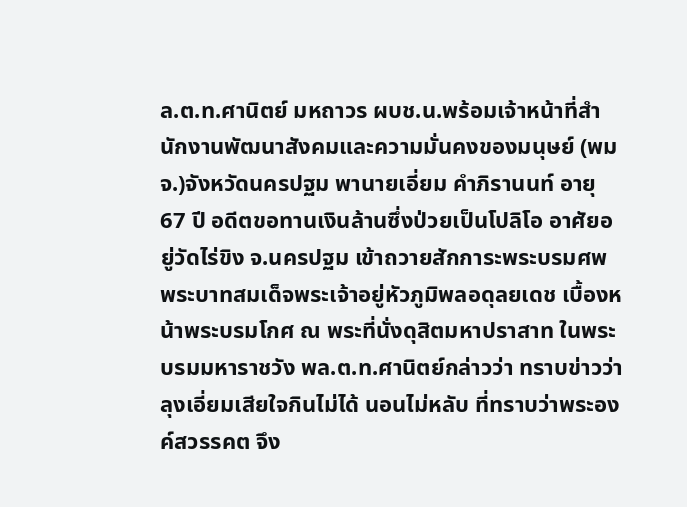ล.ต.ท.ศานิตย์ มหถาวร ผบช.น.พร้อมเจ้าหน้าที่สำนักงานพัฒนาสังคมและความมั่นคงของมนุษย์ (พมจ.)จังหวัดนครปฐม พานายเอี่ยม คำภิรานนท์ อายุ 67 ปี อดีตขอทานเงินล้านซึ่งป่วยเป็นโปลิโอ อาศัยอยู่วัดไร่ขิง จ.นครปฐม เข้าถวายสักการะพระบรมศพพระบาทสมเด็จพระเจ้าอยู่หัวภูมิพลอดุลยเดช เบื้องหน้าพระบรมโกศ ณ พระที่นั่งดุสิตมหาปราสาท ในพระบรมมหาราชวัง พล.ต.ท.ศานิตย์กล่าวว่า ทราบข่าวว่าลุงเอี่ยมเสียใจกินไม่ได้ นอนไม่หลับ ที่ทราบว่าพระองค์สวรรคต จึง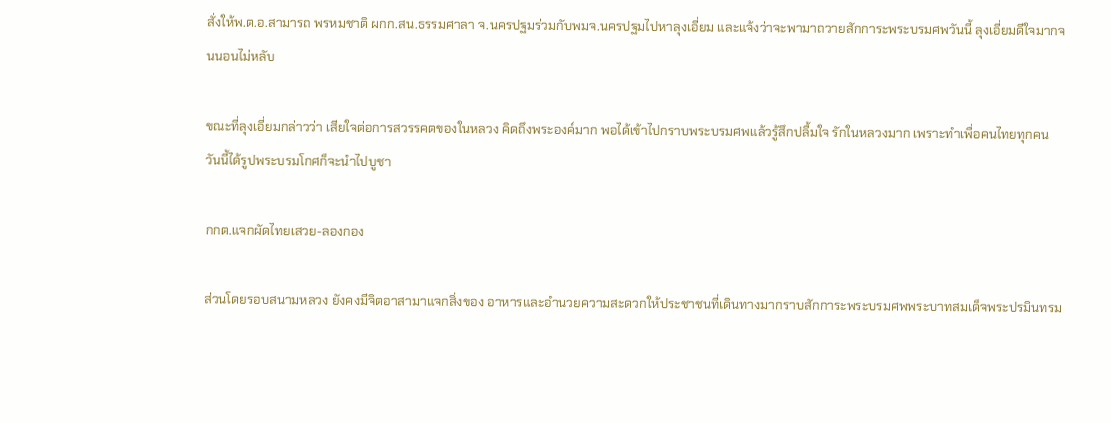สั่งให้พ.ต.อ.สามารถ พรหมชาติ ผกก.สน.ธรรมศาลา จ.นครปฐมร่วมกับพมจ.นครปฐมไปหาลุงเอี่ยม และแจ้งว่าจะพามาถวายสักการะพระบรมศพวันนี้ ลุงเอี่ยมดีใจมากจนนอนไม่หลับ

ขณะที่ลุงเอี่ยมกล่าวว่า เสียใจต่อการสวรรคตของในหลวง คิดถึงพระองค์มาก พอได้เข้าไปกราบพระบรมศพแล้วรู้สึกปลื้มใจ รักในหลวงมาก เพราะทำเพื่อคนไทยทุกคน วันนี้ได้รูปพระบรมโกศก็จะนำไปบูชา

กกต.แจกผัดไทยเสวย-ลองกอง

ส่วนโดยรอบสนามหลวง ยังคงมีจิตอาสามาแจกสิ่งของ อาหารและอำนวยความสะดวกให้ประชาชนที่เดินทางมากราบสักการะพระบรมศพพระบาทสมเด็จพระปรมินทรม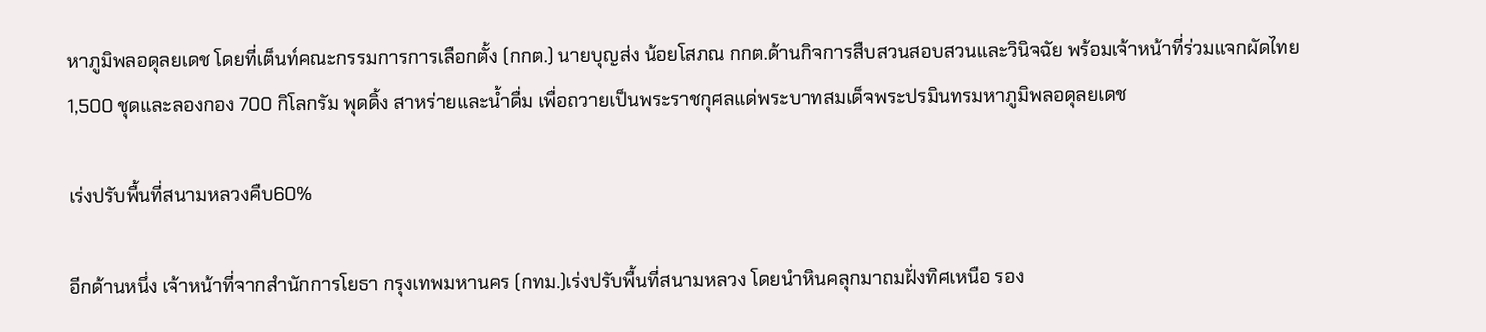หาภูมิพลอดุลยเดช โดยที่เต็นท์คณะกรรมการการเลือกตั้ง (กกต.) นายบุญส่ง น้อยโสภณ กกต.ด้านกิจการสืบสวนสอบสวนและวินิจฉัย พร้อมเจ้าหน้าที่ร่วมแจกผัดไทย 1,500 ชุดและลองกอง 700 กิโลกรัม พุดดิ้ง สาหร่ายและน้ำดื่ม เพื่อถวายเป็นพระราชกุศลแด่พระบาทสมเด็จพระปรมินทรมหาภูมิพลอดุลยเดช

เร่งปรับพื้นที่สนามหลวงคืบ60%

อีกด้านหนึ่ง เจ้าหน้าที่จากสำนักการโยธา กรุงเทพมหานคร (กทม.)เร่งปรับพื้นที่สนามหลวง โดยนำหินคลุกมาถมฝั่งทิศเหนือ รอง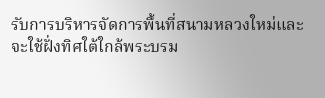รับการบริหารจัดการพื้นที่สนามหลวงใหม่และจะใช้ฝั่งทิศใต้ใกล้พระบรม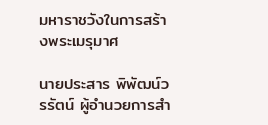มหาราชวังในการสร้างพระเมรุมาศ

นายประสาร พิพัฒน์วรรัตน์ ผู้อำนวยการสำ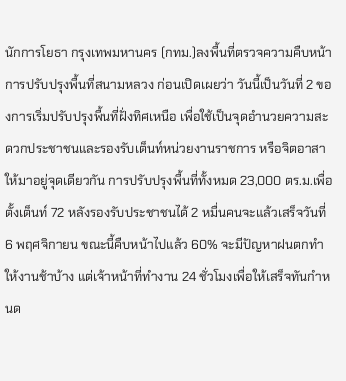นักการโยธา กรุงเทพมหานคร (กทม.)ลงพื้นที่ตรวจความคืบหน้าการปรับปรุงพื้นที่สนามหลวง ก่อนเปิดเผยว่า วันนี้เป็นวันที่ 2 ของการเริ่มปรับปรุงพื้นที่ฝั่งทิศเหนือ เพื่อใช้เป็นจุดอำนวยความสะดวกประชาชนและรองรับเต็นท์หน่วยงานราชการ หรือจิตอาสา ให้มาอยู่จุดเดียวกัน การปรับปรุงพื้นที่ทั้งหมด 23,000 ตร.ม.เพื่อตั้งเต็นท์ 72 หลังรองรับประชาชนได้ 2 หมื่นคนจะแล้วเสร็จวันที่ 6 พฤศจิกายน ขณะนี้คืบหน้าไปแล้ว 60% จะมีปัญหาฝนตกทำให้งานช้าบ้าง แต่เจ้าหน้าที่ทำงาน 24 ชั่วโมงเพื่อให้เสร็จทันกำหนด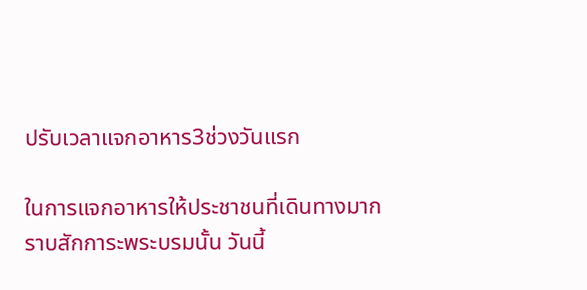ปรับเวลาแจกอาหาร3ช่วงวันแรก

ในการแจกอาหารให้ประชาชนที่เดินทางมากราบสักการะพระบรมนั้น วันนี้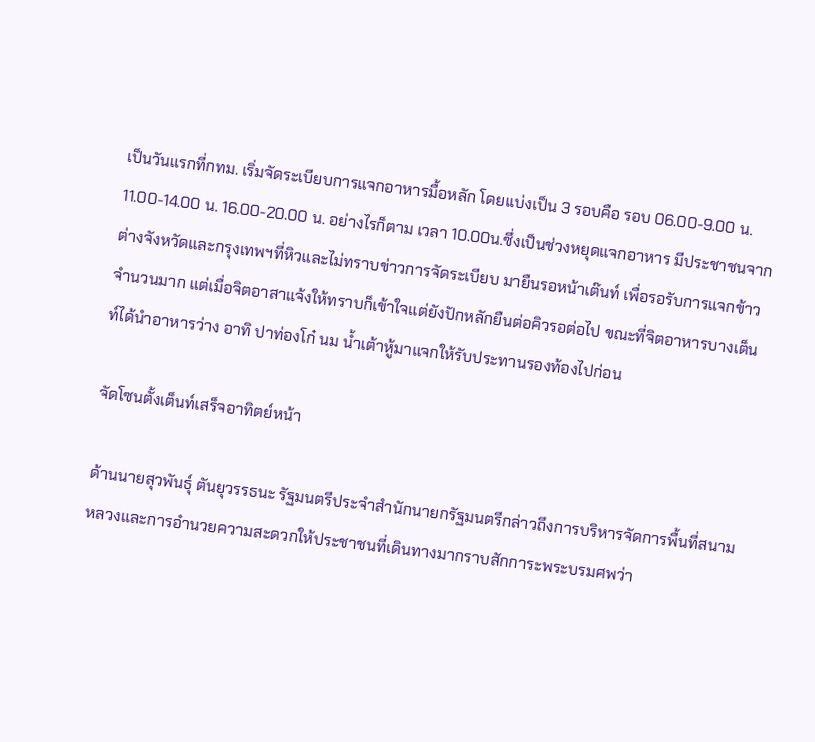เป็นวันแรกที่กทม. เริ่มจัดระเบียบการแจกอาหารมื้อหลัก โดยเเบ่งเป็น 3 รอบคือ รอบ 06.00-9.00 น. 11.00-14.00 น. 16.00-20.00 น. อย่างไรก็ตาม เวลา 10.00น.ซึ่งเป็นช่วงหยุดแจกอาหาร มีประชาชนจากต่างจังหวัดและกรุงเทพฯที่หิวและไม่ทราบข่าวการจัดระเบียบ มายืนรอหน้าเต๊นท์ เพื่อรอรับการแจกข้าวจำนวนมาก แต่เมื่อจิตอาสาแจ้งให้ทราบก็เข้าใจแต่ยังปักหลักยืนต่อคิวรอต่อไป ขณะที่จิตอาหารบางเต็นท์ได้นำอาหารว่าง อาทิ ปาท่องโก๋ นม น้ำเต้าหู้มาแจกให้รับประทานรองท้องไปก่อน

จัดโซนตั้งเต็นท์เสร็จอาทิตย์หน้า

ด้านนายสุวพันธุ์ ตันยุวรรธนะ รัฐมนตรีประจำสำนักนายกรัฐมนตรีกล่าวถึงการบริหารจัดการพื้นที่สนามหลวงและการอำนวยความสะดวกให้ประชาชนที่เดินทางมากราบสักการะพระบรมศพว่า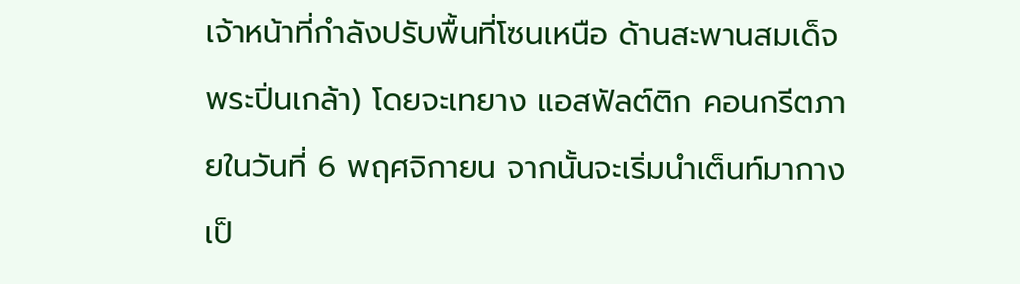เจ้าหน้าที่กำลังปรับพื้นที่โซนเหนือ ด้านสะพานสมเด็จพระปิ่นเกล้า) โดยจะเทยาง แอสฟัลต์ติก คอนกรีตภายในวันที่ 6 พฤศจิกายน จากนั้นจะเริ่มนำเต็นท์มากางเป็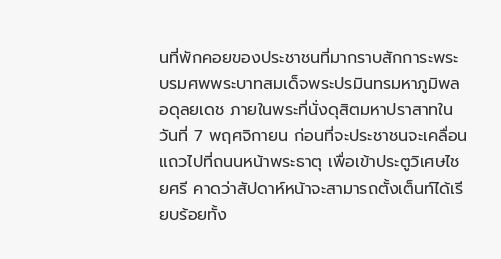นที่พักคอยของประชาชนที่มากราบสักการะพระบรมศพพระบาทสมเด็จพระปรมินทรมหาภูมิพลอดุลยเดช ภายในพระที่นั่งดุสิตมหาปราสาทในวันที่ 7 พฤศจิกายน ก่อนที่จะประชาชนจะเคลื่อนแถวไปที่ถนนหน้าพระธาตุ เพื่อเข้าประตูวิเศษไชยศรี คาดว่าสัปดาห์หน้าจะสามารถตั้งเต็นท์ได้เรียบร้อยทั้ง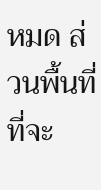หมด ส่วนพื้นที่ที่จะ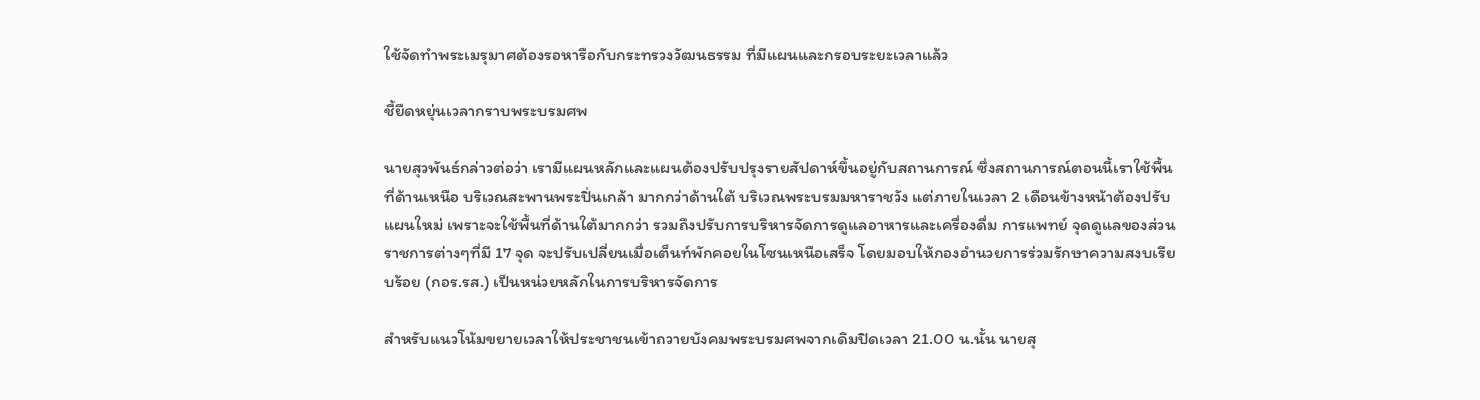ใช้จัดทำพระเมรุมาศต้องรอหารือกับกระทรวงวัฒนธรรม ที่มีแผนและกรอบระยะเวลาแล้ว

ชี้ยืดหยุ่นเวลากราบพระบรมศพ

นายสุวพันธ์กล่าวต่อว่า เรามีแผนหลักและแผนต้องปรับปรุงรายสัปดาห์ขึ้นอยู่กับสถานการณ์ ซึ่งสถานการณ์ตอนนี้เราใช้พื้นที่ด้านเหนือ บริเวณสะพานพระปิ่นเกล้า มากกว่าด้านใต้ บริเวณพระบรมมหาราชวัง แต่ภายในเวลา 2 เดือนข้างหน้าต้องปรับแผนใหม่ เพราะจะใช้พื้นที่ด้านใต้มากกว่า รวมถึงปรับการบริหารจัดการดูแลอาหารและเครื่องดื่ม การแพทย์ จุดดูแลของส่วนราชการต่างๆที่มี 17 จุด จะปรับเปลี่ยนเมื่อเต็นท์พักคอยในโซนเหนือเสร็จ โดยมอบให้กองอำนวยการร่วมรักษาความสงบเรียบร้อย (กอร.รส.) เป็นหน่วยหลักในการบริหารจัดการ

สำหรับแนวโน้มขยายเวลาให้ประชาชนเข้าถวายบังคมพระบรมศพจากเดิมปิดเวลา 21.00 น.นั้น นายสุ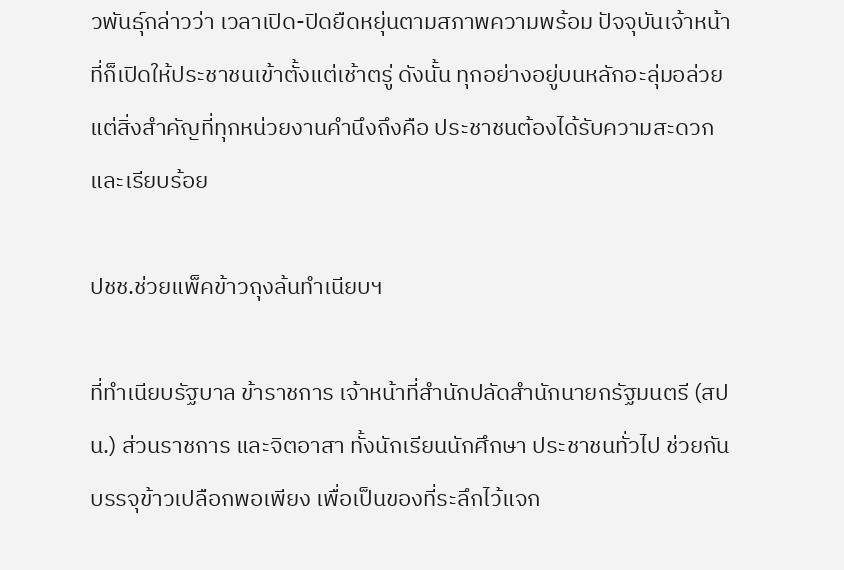วพันธุ์กล่าวว่า เวลาเปิด-ปิดยืดหยุ่นตามสภาพความพร้อม ปัจจุบันเจ้าหน้าที่ก็เปิดให้ประชาชนเข้าตั้งแต่เช้าตรู่ ดังนั้น ทุกอย่างอยู่บนหลักอะลุ่มอล่วย แต่สิ่งสำคัญที่ทุกหน่วยงานคำนึงถึงคือ ประชาชนต้องได้รับความสะดวกและเรียบร้อย

ปชช.ช่วยแพ็คข้าวถุงล้นทำเนียบฯ

ที่ทำเนียบรัฐบาล ข้าราชการ เจ้าหน้าที่สำนักปลัดสำนักนายกรัฐมนตรี (สปน.) ส่วนราชการ และจิตอาสา ทั้งนักเรียนนักศึกษา ประชาชนทั่วไป ช่วยกันบรรจุข้าวเปลือกพอเพียง เพื่อเป็นของที่ระลึกไว้แจก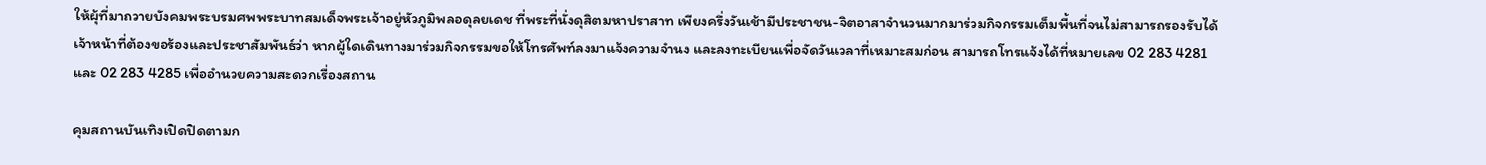ให้ผุ้ที่มาถวายบังคมพระบรมศพพระบาทสมเด็จพระเจ้าอยู่หัวภูมิพลอดุลยเดช ที่พระที่นั่งดุสิตมหาปราสาท เพียงครึ่งวันเช้ามีประชาชน-จิตอาสาจำนวนมากมาร่วมกิจกรรมเต็มพื้นที่จนไม่สามารถรองรับได้ เจ้าหน้าที่ต้องขอร้องและประชาสัมพันธ์ว่า หากผู้ใดเดินทางมาร่วมกิจกรรมขอให้โทรศัพท์ลงมาแจ้งความจำนง และลงทะเบียนเพื่อจัดวันเวลาที่เหมาะสมก่อน สามารถโทรแจ้งได้ที่หมายเลข 02 283 4281 และ 02 283 4285 เพื่ออำนวยความสะดวกเรื่องสถาน

คุมสถานบันเทิงเปิดปิดตามก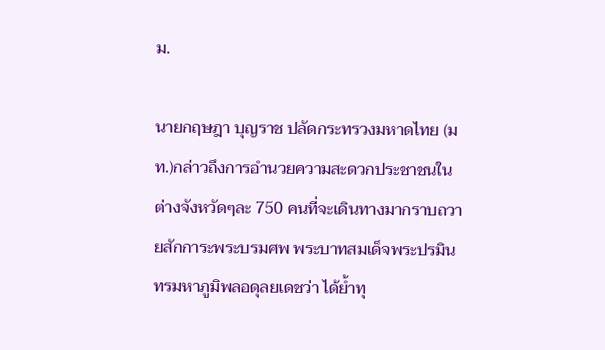ม.

นายกฤษฎา บุญราช ปลัดกระทรวงมหาดไทย (มท.)กล่าวถึงการอำนวยความสะดวกประชาชนในต่างจังหวัดๆละ 750 คนที่จะเดินทางมากราบถวายสักการะพระบรมศพ พระบาทสมเด็จพระปรมินทรมหาภูมิพลอดุลยเดชว่า ได้ย้ำทุ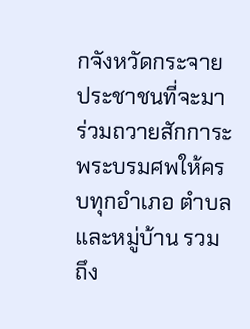กจังหวัดกระจายประชาชนที่จะมาร่วมถวายสักการะพระบรมศพให้ครบทุกอำเภอ ตำบลและหมู่บ้าน รวมถึง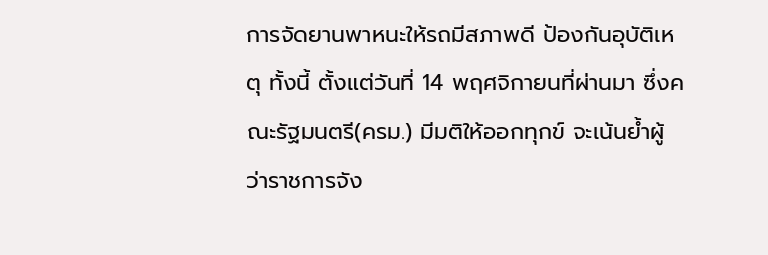การจัดยานพาหนะให้รถมีสภาพดี ป้องกันอุบัติเหตุ ทั้งนี้ ตั้งแต่วันที่ 14 พฤศจิกายนที่ผ่านมา ซึ่งคณะรัฐมนตรี(ครม.) มีมติให้ออกทุกข์ จะเน้นย้ำผู้ว่าราชการจัง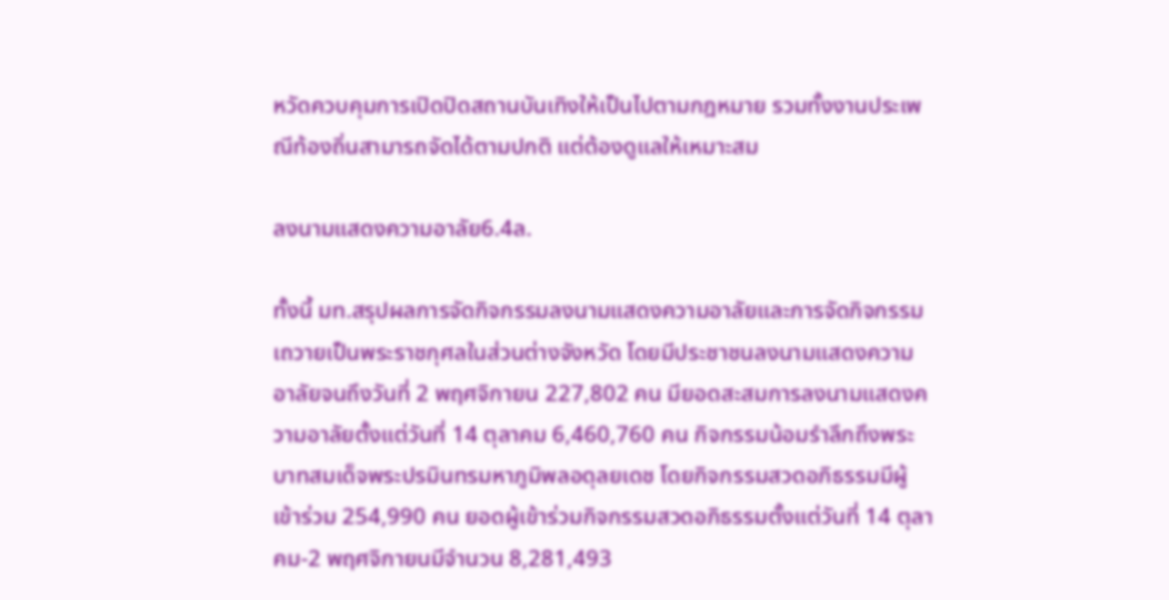หวัดควบคุมการเปิดปิดสถานบันเทิงให้เป็นไปตามกฎหมาย รวมทั้งงานประเพณีท้องถิ่นสามารถจัดได้ตามปกติ แต่ต้องดูแลให้เหมาะสม

ลงนามแสดงความอาลัย6.4ล.

ทั้งนี้ มท.สรุปผลการจัดกิจกรรมลงนามแสดงความอาลัยและการจัดกิจกรรมเถวายเป็นพระราชกุศลในส่วนต่างจังหวัด โดยมีประชาชนลงนามแสดงความอาลัยจนถึงวันที่ 2 พฤศจิกายน 227,802 คน มียอดสะสมการลงนามแสดงความอาลัยตั้งแต่วันที่ 14 ตุลาคม 6,460,760 คน กิจกรรมน้อมรำลึกถึงพระบาทสมเด็จพระปรมินทรมหาภูมิพลอดุลยเดช โดยกิจกรรมสวดอภิธรรมมีผู้เข้าร่วม 254,990 คน ยอดผู้เข้าร่วมกิจกรรมสวดอภิธรรมตั้งแต่วันที่ 14 ตุลาคม-2 พฤศจิกายนมีจำนวน 8,281,493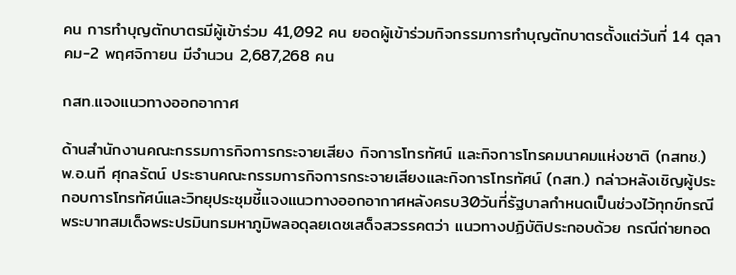คน การทำบุญตักบาตรมีผู้เข้าร่วม 41,092 คน ยอดผู้เข้าร่วมกิจกรรมการทำบุญตักบาตรตั้งแต่วันที่ 14 ตุลาคม-2 พฤศจิกายน มีจำนวน 2,687,268 คน

กสท.แจงแนวทางออกอากาศ

ด้านสำนักงานคณะกรรมการกิจการกระจายเสียง กิจการโทรทัศน์ และกิจการโทรคมนาคมแห่งชาติ (กสทช.) พ.อ.นที ศุกลรัตน์ ประธานคณะกรรมการกิจการกระจายเสียงและกิจการโทรทัศน์ (กสท.) กล่าวหลังเชิญผู้ประกอบการโทรทัศน์และวิทยุประชุมชี้แจงแนวทางออกอากาศหลังครบ30วันที่รัฐบาลกำหนดเป็นช่วงไว้ทุกข์กรณีพระบาทสมเด็จพระปรมินทรมหาภูมิพลอดุลยเดชเสด็จสวรรคตว่า แนวทางปฏิบัติประกอบด้วย กรณีถ่ายทอด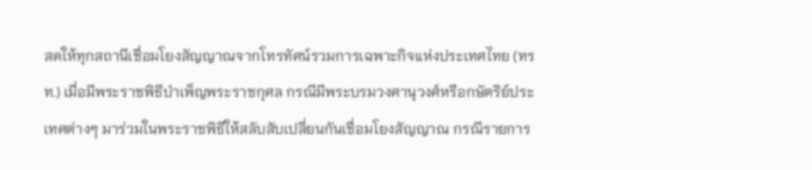สดให้ทุกสถานีเชื่อมโยงสัญญาณจากโทรทัศน์รวมการเฉพาะกิจแห่งประเทศไทย (ทรท.) เมื่อมีพระราชพิธีบำเพ็ญพระราชกุศล กรณีมีพระบรมวงศานุวงศ์หรือกษัตริย์ประเทศต่างๆ มาร่วมในพระราชพิธีให้สลับสับเปลี่ยนกันเชื่อมโยงสัญญาณ กรณีรายการ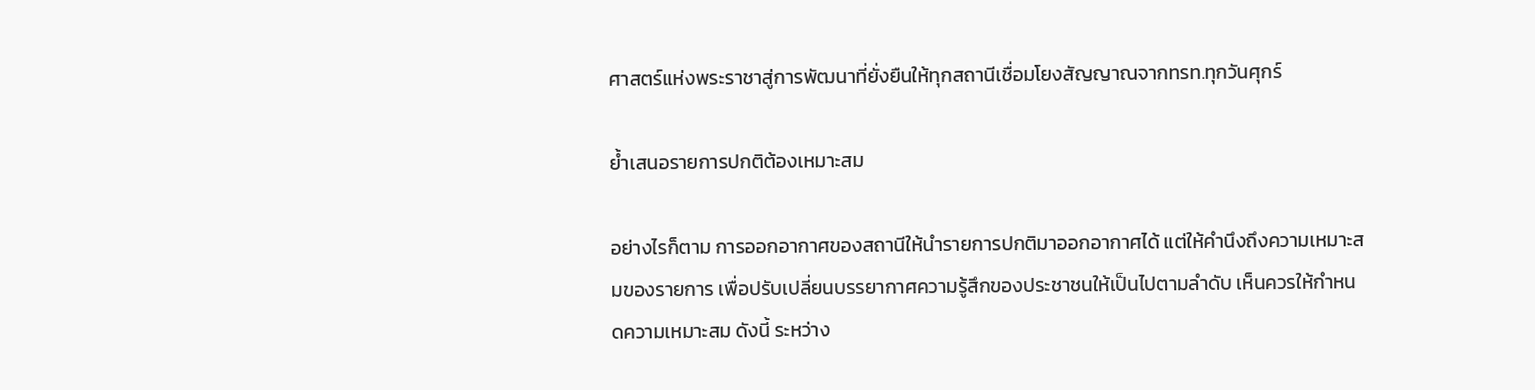ศาสตร์แห่งพระราชาสู่การพัฒนาที่ยั่งยืนให้ทุกสถานีเชื่อมโยงสัญญาณจากทรท.ทุกวันศุกร์

ย้ำเสนอรายการปกติต้องเหมาะสม

อย่างไรก็ตาม การออกอากาศของสถานีให้นำรายการปกติมาออกอากาศได้ แต่ให้คำนึงถึงความเหมาะสมของรายการ เพื่อปรับเปลี่ยนบรรยากาศความรู้สึกของประชาชนให้เป็นไปตามลำดับ เห็นควรให้กำหนดความเหมาะสม ดังนี้ ระหว่าง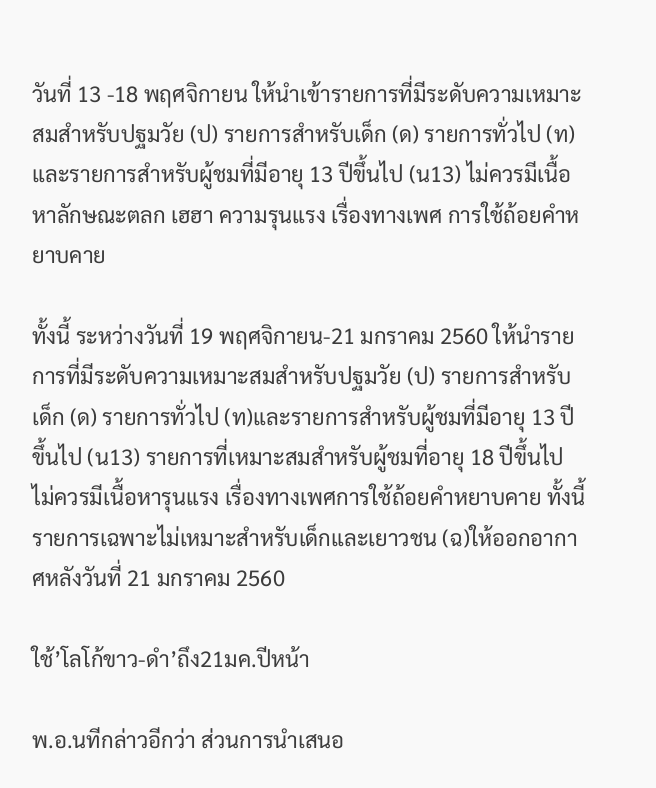วันที่ 13 -18 พฤศจิกายน ให้นำเข้ารายการที่มีระดับความเหมาะสมสำหรับปฐมวัย (ป) รายการสำหรับเด็ก (ด) รายการทั่วไป (ท)และรายการสำหรับผู้ชมที่มีอายุ 13 ปีขึ้นไป (น13) ไม่ควรมีเนื้อหาลักษณะตลก เฮฮา ความรุนแรง เรื่องทางเพศ การใช้ถ้อยคำหยาบคาย

ทั้งนี้ ระหว่างวันที่ 19 พฤศจิกายน-21 มกราคม 2560 ให้นำรายการที่มีระดับความเหมาะสมสำหรับปฐมวัย (ป) รายการสำหรับเด็ก (ด) รายการทั่วไป (ท)และรายการสำหรับผู้ชมที่มีอายุ 13 ปีขึ้นไป (น13) รายการที่เหมาะสมสำหรับผู้ชมที่อายุ 18 ปีขึ้นไป ไม่ควรมีเนื้อหารุนแรง เรื่องทางเพศการใช้ถ้อยคำหยาบคาย ทั้งนี้ รายการเฉพาะไม่เหมาะสำหรับเด็กและเยาวชน (ฉ)ให้ออกอากาศหลังวันที่ 21 มกราคม 2560

ใช้’โลโก้ขาว-ดำ’ถึง21มค.ปีหน้า

พ.อ.นทีกล่าวอีกว่า ส่วนการนำเสนอ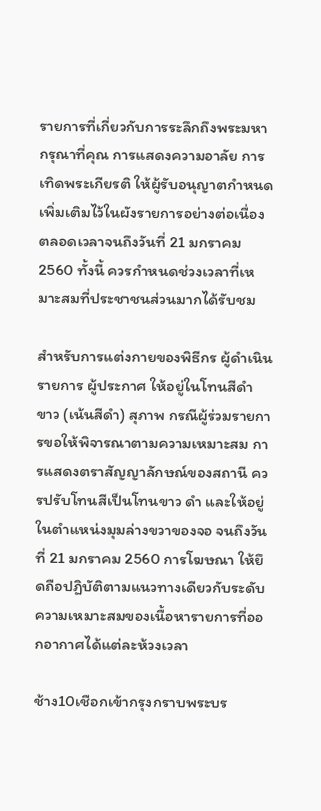รายการที่เกี่ยวกับการระลึกถึงพระมหากรุณาที่คุณ การแสดงความอาลัย การเทิดพระเกียรติ ให้ผู้รับอนุญาตกำหนดเพิ่มเติมไว้ในผังรายการอย่างต่อเนื่องตลอดเวลาจนถึงวันที่ 21 มกราคม 2560 ทั้งนี้ ควรกำหนดช่วงเวลาที่เหมาะสมที่ประชาชนส่วนมากได้รับชม

สำหรับการแต่งกายของพิธีกร ผู้ดำเนินรายการ ผู้ประกาศ ให้อยู่ในโทนสีดำ ขาว (เน้นสีดำ) สุภาพ กรณีผู้ร่วมรายการขอให้พิจารณาตามความเหมาะสม การแสดงตราสัญญาลักษณ์ของสถานี ควรปรับโทนสีเป็นโทนขาว ดำ และให้อยู่ในตำแหน่งมุมล่างขวาของจอ จนถึงวันที่ 21 มกราคม 2560 การโฆษณา ให้ยึดถือปฏิบัติตามแนวทางเดียวกับระดับความเหมาะสมของเนื้อหารายการที่ออกอากาศได้แต่ละห้วงเวลา

ช้าง10เชือกเข้ากรุงกราบพระบร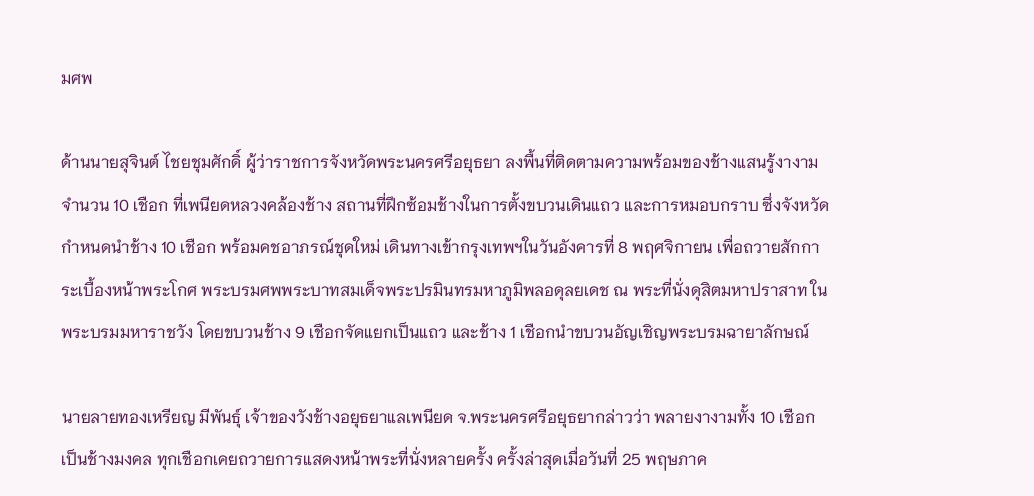มศพ

ด้านนายสุจินต์ ไชยชุมศักดิ์ ผู้ว่าราชการจังหวัดพระนครศรีอยุธยา ลงพื้นที่ติดตามความพร้อมของช้างแสนรู้งางามจำนวน 10 เชือก ที่เพนียดหลวงคล้องช้าง สถานที่ฝึกซ้อมช้างในการตั้งขบวนเดินแถว และการหมอบกราบ ซึ่งจังหวัดกำหนดนำช้าง 10 เชือก พร้อมคชอาภรณ์ชุดใหม่ เดินทางเข้ากรุงเทพฯในวันอังคารที่ 8 พฤศจิกายน เพื่อถวายสักการะเบื้องหน้าพระโกศ พระบรมศพพระบาทสมเด็จพระปรมินทรมหาภูมิพลอดุลยเดช ณ พระที่นั่งดุสิตมหาปราสาท ในพระบรมมหาราชวัง โดยขบวนช้าง 9 เชือกจัดแยกเป็นแถว และช้าง 1 เชือกนำขบวนอัญเชิญพระบรมฉายาลักษณ์

นายลายทองเหรียญ มีพันธุ์ เจ้าของวังช้างอยุธยาแลเพนียด จ.พระนครศรีอยุธยากล่าวว่า พลายงางามทั้ง 10 เชือก เป็นช้างมงคล ทุกเชือกเคยถวายการแสดงหน้าพระที่นั่งหลายครั้ง ครั้งล่าสุดเมื่อวันที่ 25 พฤษภาค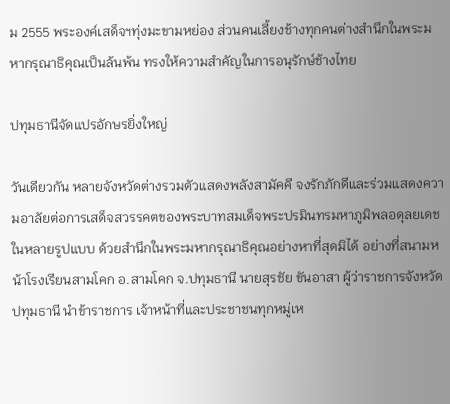ม 2555 พระองค์เสด็จฯทุ่งมะขามหย่อง ส่วนคนเลี้ยงช้างทุกคนต่างสำนึกในพระมหากรุณาธิคุณเป็นล้นพ้น ทรงให้ความสำคัญในการอนุรักษ์ช้างไทย

ปทุมธานีจัดแปรอักษรยิ่งใหญ่

วันเดียวกัน หลายจังหวัดต่างรวมตัวแสดงพลังสามัคคี จงรักภักดีและร่วมแสดงความอาลัยต่อการเสด็จสวรรคตของพระบาทสมเด็จพระปรมินทรมหาภูมิพลอดุลยเดช ในหลายรูปแบบ ด้วยสำนึกในพระมหากรุณาธิคุณอย่างหาที่สุดมิได้ อย่างที่สนามหน้าโรงเรียนสามโคก อ.สามโคก จ.ปทุมธานี นายสุรชัย ขันอาสา ผู้ว่าราชการจังหวัดปทุมธานี นำข้าราชการ เจ้าหน้าที่และประชาชนทุกหมู่เห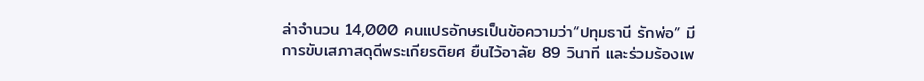ล่าจำนวน 14,000 คนแปรอักษรเป็นข้อความว่า“ปทุมธานี รักพ่อ” มีการขับเสภาสดุดีพระเกียรติยศ ยืนไว้อาลัย 89 วินาที และร่วมร้องเพ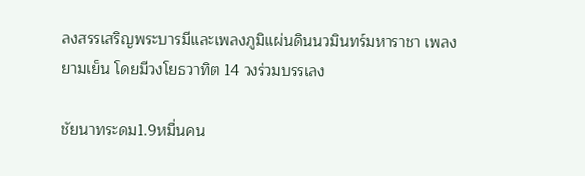ลงสรรเสริญพระบารมีและเพลงภูมิแผ่นดินนวมินทร์มหาราชา เพลงยามเย็น โดยมีวงโยธวาทิต 14 วงร่วมบรรเลง

ชัยนาทระดม1.9หมื่นคน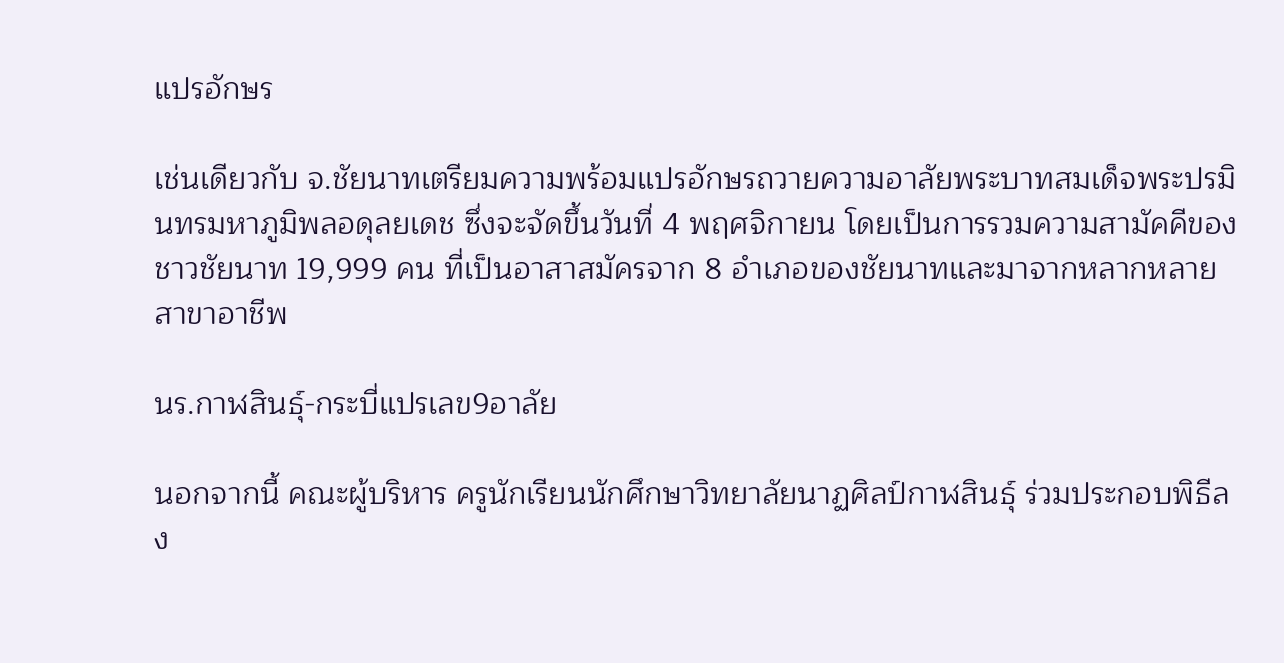แปรอักษร

เช่นเดียวกับ จ.ชัยนาทเตรียมความพร้อมแปรอักษรถวายความอาลัยพระบาทสมเด็จพระปรมินทรมหาภูมิพลอดุลยเดช ซึ่งจะจัดขึ้นวันที่ 4 พฤศจิกายน โดยเป็นการรวมความสามัคคีของชาวชัยนาท 19,999 คน ที่เป็นอาสาสมัครจาก 8 อำเภอของชัยนาทและมาจากหลากหลายสาขาอาชีพ

นร.กาฬสินธุ์-กระบี่แปรเลข9อาลัย

นอกจากนี้ คณะผู้บริหาร ครูนักเรียนนักศึกษาวิทยาลัยนาฏศิลป์กาฬสินธุ์ ร่วมประกอบพิธีลง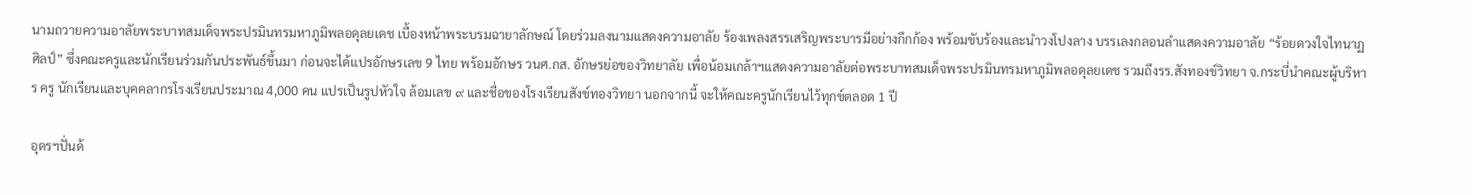นามถวายความอาลัยพระบาทสมเด็จพระปรมินทรมหาภูมิพลอดุลยเดช เบื้องหน้าพระบรมฉายาลักษณ์ โดยร่วมลงนามแสดงความอาลัย ร้องเพลงสรรเสริญพระบารมีอย่างกึกก้อง พร้อมขับร้องและนำวงโปงลาง บรรเลงกลอนลำแสดงความอาลัย “ร้อยดวงใจไทนาฏศิลป์” ซึ่งคณะครูและนักเรียนร่วมกันประพันธ์ขึ้นมา ก่อนจะได้แปรอักษรเลข 9 ไทย พร้อมอักษร วนศ.กส. อักษรย่อของวิทยาลัย เพื่อน้อมเกล้าฯแสดงความอาลัยต่อพระบาทสมเด็จพระปรมินทรมหาภูมิพลอดุลยเดช รวมถึงรร.สังทองข์วิทยา จ.กระบี่นำคณะผู้บริหาร ครู นักเรียนและบุคคลากรโรงเรียนประมาณ 4,000 คน แปรเป็นรูปหัวใจ ล้อมเลข ๙ และชื่อของโรงเรียนสังข์ทองวิทยา นอกจากนี้ จะให้คณะครูนักเรียนไว้ทุกข์ตลอด 1 ปี

อุดรฯปั่นด้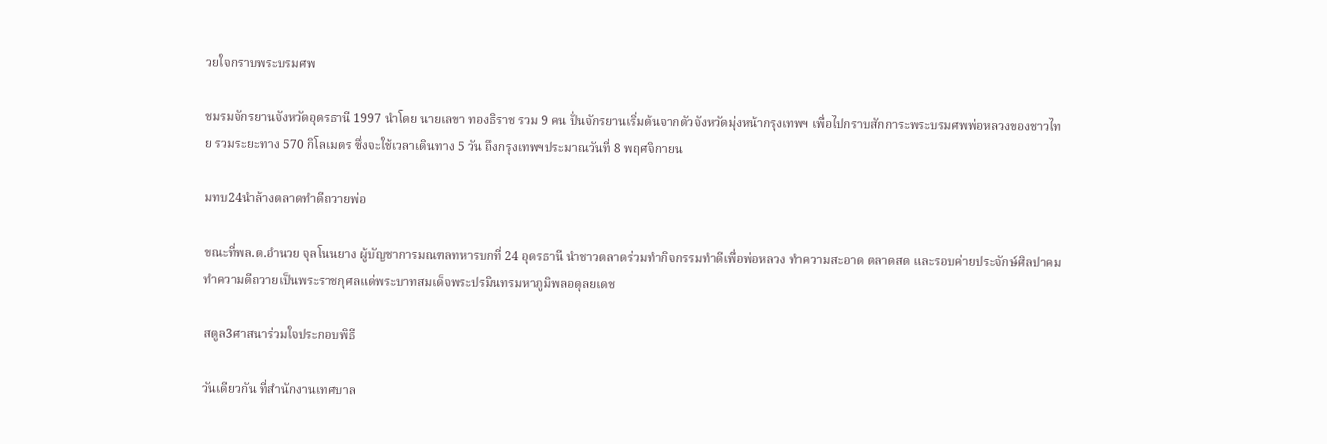วยใจกราบพระบรมศพ

ชมรมจักรยานจังหวัดอุดรธานี 1997 นำโดย นายเลขา ทองธิราช รวม 9 คน ปั่นจักรยานเริ่มต้นจากตัวจังหวัดมุ่งหน้ากรุงเทพฯ เพื่อไปกราบสักการะพระบรมศพพ่อหลวงของชาวไทย รวมระยะทาง 570 กิโลเมตร ซึ่งจะใช้เวลาเดินทาง 5 วัน ถึงกรุงเทพฯประมาณวันที่ 8 พฤศจิกายน

มทบ24นำล้างตลาดทำดีถวายพ่อ

ขณะที่พล.ต.อำนวย จุลโนนยาง ผู้บัญชาการมณฑลทหารบกที่ 24 อุดรธานี นำชาวตลาดร่วมทำกิจกรรมทำดีเพื่อพ่อหลวง ทำความสะอาด ตลาดสด และรอบค่ายประจักษ์ศิลปาคม ทำความดีถวายเป็นพระราชกุศลแด่พระบาทสมเด็จพระปรมินทรมหาภูมิพลอดุลยเดช

สตูล3ศาสนาร่วมใจประกอบพิธี

วันเดียวกัน ที่สำนักงานเทศบาล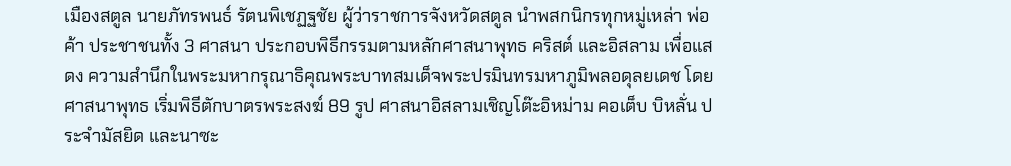เมืองสตูล นายภัทรพนธ์ รัตนพิเชฏฐชัย ผู้ว่าราชการจังหวัดสตูล นำพสกนิกรทุกหมู่เหล่า พ่อค้า ประชาชนทั้ง 3 ศาสนา ประกอบพิธีกรรมตามหลักศาสนาพุทธ คริสต์ และอิสลาม เพื่อแสดง ความสำนึกในพระมหากรุณาธิคุณพระบาทสมเด็จพระปรมินทรมหาภูมิพลอดุลยเดช โดยศาสนาพุทธ เริ่มพิธีตักบาตรพระสงฆ์ 89 รูป ศาสนาอิสลามเชิญโต๊ะอิหม่าม คอเต็บ บิหลั่น ประจำมัสยิด และนาซะ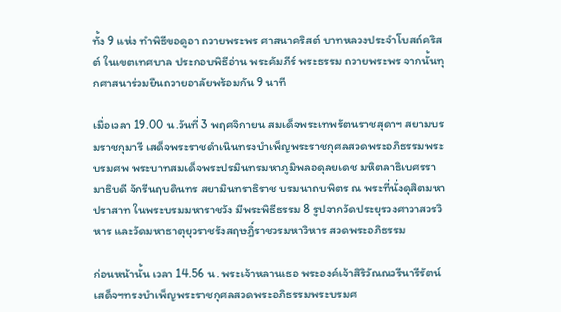ทั้ง 9 แห่ง ทำพิธีขอดูอา ถวายพระพร ศาสนาคริสต์ บาทหลวงประจำโบสถ์คริสต์ ในเขตเทศบาล ประกอบพิธีอ่าน พระคัมภีร์ พระธรรม ถวายพระพร จากนั้นทุกศาสนาร่วมยืนถวายอาลัยพร้อมกัน 9 นาที

เมื่อเวลา 19.00 น.วันที่ 3 พฤศจิกายน สมเด็จพระเทพรัตนราชสุดาฯ สยามบรมราชกุมารี เสด็จพระราชดำเนินทรงบำเพ็ญพระราชกุศลสวดพระอภิธรรมพระบรมศพ พระบาทสมเด็จพระปรมินทรมหาภูมิพลอดุลยเดช มหิตลาธิเบศรรามาธิบดี จักรีนฤบดินทร สยามินทราธิราช บรมนาถบพิตร ณ พระที่นั่งดุสิตมหาปราสาท ในพระบรมมหาราชวัง มีพระพิธีธรรม 8 รูปจากวัดประยุรวงศาวาสวรวิหาร และวัดมหาธาตุยุวราชรังสฤษฎิ์ราชวรมหาวิหาร สวดพระอภิธรรม

ก่อนหน้านั้น เวลา 14.56 น. พระเจ้าหลานเธอ พระองค์เจ้าสิริวัณณวรีนารีรัตน์  เสด็จฯทรงบำเพ็ญพระราชกุศลสวดพระอภิธรรมพระบรมศ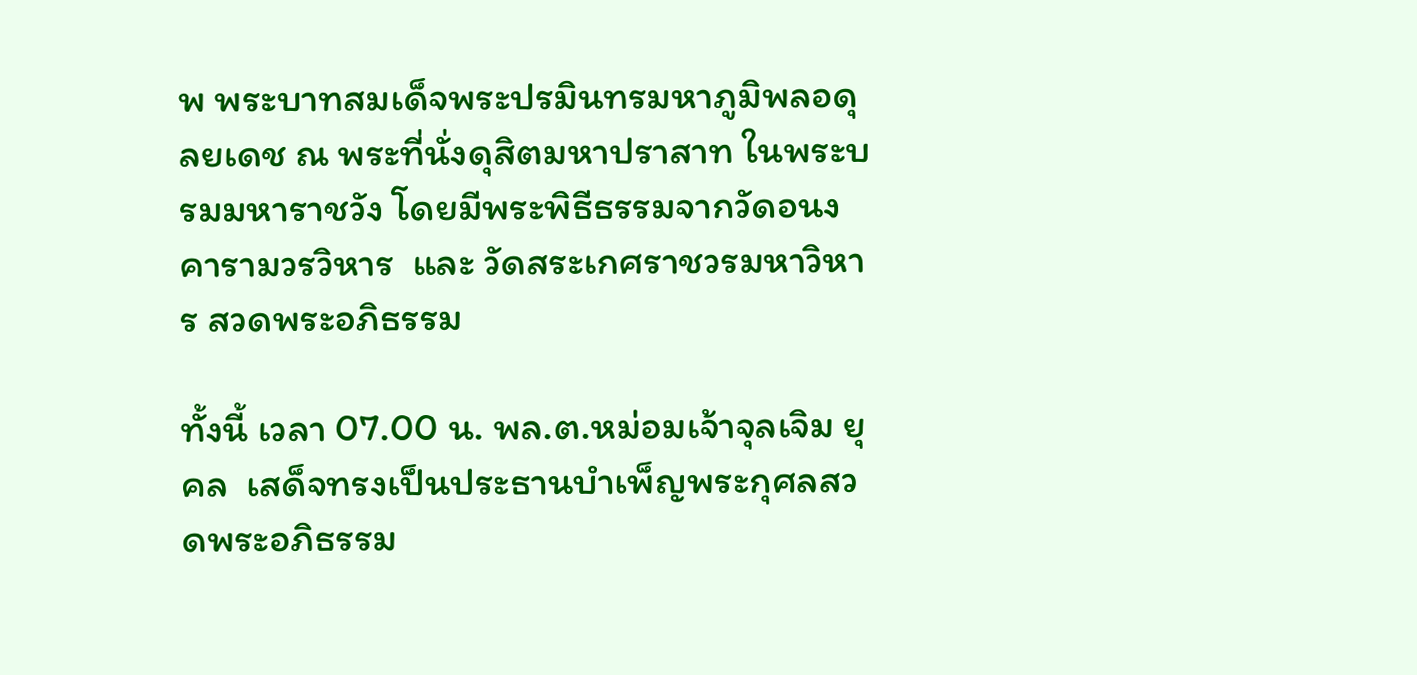พ พระบาทสมเด็จพระปรมินทรมหาภูมิพลอดุลยเดช ณ พระที่นั่งดุสิตมหาปราสาท ในพระบรมมหาราชวัง โดยมีพระพิธีธรรมจากวัดอนงคารามวรวิหาร  และ วัดสระเกศราชวรมหาวิหาร สวดพระอภิธรรม

ทั้งนี้ เวลา 07.00 น. พล.ต.หม่อมเจ้าจุลเจิม ยุคล  เสด็จทรงเป็นประธานบำเพ็ญพระกุศลสวดพระอภิธรรม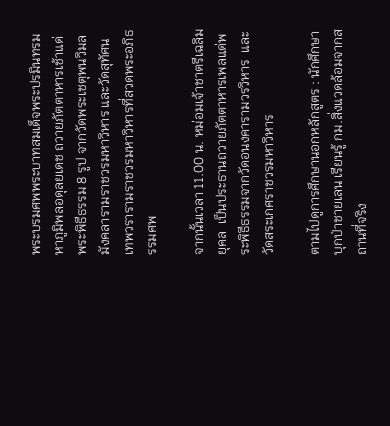พระบรมศพพระบาทสมเด็จพระปรมินทรมหาภูมิพลอดุลยเดช ถวายภัตตาหารเช้าแด่พระพิธีธรรม 8 รูป จากวัดพระเชตุพนวิมลมังคลารามราชวรมหาวิหาร และวัดสุทัศนเทพวรารามราชวรมหาวิหารที่สวดพระอภิธรรมศพ

จากนั้นเวลา 11.00 น. หม่อมเจ้าชาตรีเฉลิม ยุคล  เป็นประธานถวายภัตตาหารเพลแด่พระพิธีธรรมจากวัดอนงคารามวรวิหาร  และวัดสระเกศราชวรมหาวิหาร

ตามไปดูการศึกษานอกหลักสูตร : นักศึกษาบุกป่าชายเลน เรียนรู้ กม.สิ่งแวดล้อมจากสถานที่จริง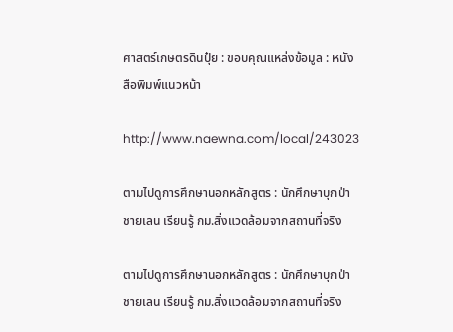ศาสตร์เกษตรดินปุ๋ย : ขอบคุณแหล่งข้อมูล : หนังสือพิมพ์แนวหน้า

http://www.naewna.com/local/243023

ตามไปดูการศึกษานอกหลักสูตร : นักศึกษาบุกป่าชายเลน เรียนรู้ กม.สิ่งแวดล้อมจากสถานที่จริง

ตามไปดูการศึกษานอกหลักสูตร : นักศึกษาบุกป่าชายเลน เรียนรู้ กม.สิ่งแวดล้อมจากสถานที่จริง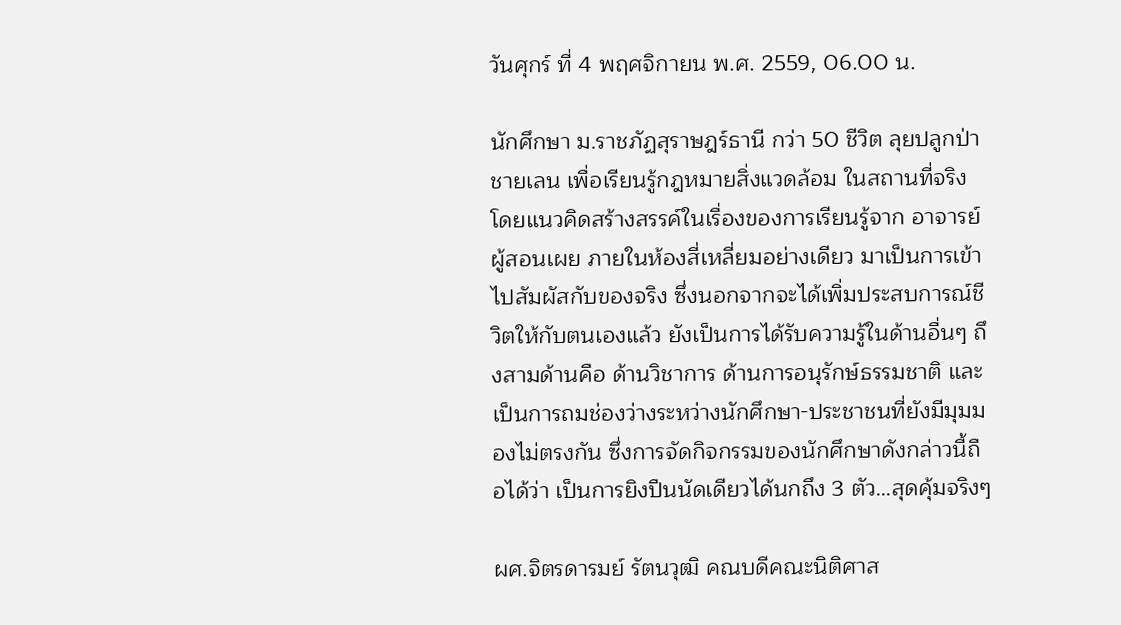วันศุกร์ ที่ 4 พฤศจิกายน พ.ศ. 2559, 06.00 น.

นักศึกษา ม.ราชภัฏสุราษฎร์ธานี กว่า 50 ชีวิต ลุยปลูกป่าชายเลน เพื่อเรียนรู้กฎหมายสิ่งแวดล้อม ในสถานที่จริง โดยแนวคิดสร้างสรรค์ในเรื่องของการเรียนรู้จาก อาจารย์ผู้สอนเผย ภายในห้องสี่เหลี่ยมอย่างเดียว มาเป็นการเข้าไปสัมผัสกับของจริง ซึ่งนอกจากจะได้เพิ่มประสบการณ์ชีวิตให้กับตนเองแล้ว ยังเป็นการได้รับความรู้ในด้านอื่นๆ ถึงสามด้านคือ ด้านวิชาการ ด้านการอนุรักษ์ธรรมชาติ และเป็นการถมช่องว่างระหว่างนักศึกษา-ประชาชนที่ยังมีมุมมองไม่ตรงกัน ซึ่งการจัดกิจกรรมของนักศึกษาดังกล่าวนี้ถือได้ว่า เป็นการยิงปืนนัดเดียวได้นกถึง 3 ตัว…สุดคุ้มจริงๆ

ผศ.จิตรดารมย์ รัตนวุฒิ คณบดีคณะนิติศาส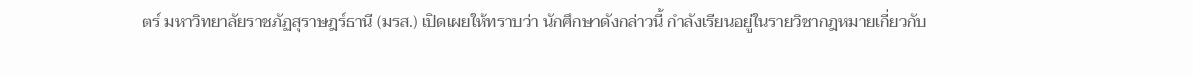ตร์ มหาวิทยาลัยราชภัฏสุราษฎร์ธานี (มรส.) เปิดเผยให้ทราบว่า นักศึกษาดังกล่าวนี้ กำลังเรียนอยู่ในรายวิชากฎหมายเกี่ยวกับ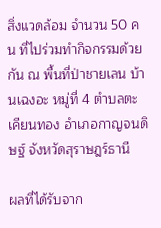สิ่งแวดล้อม จำนวน 50 คน ที่ไปร่วมทำกิจกรรมด้วยกัน ณ พื้นที่ป่าชายเลน บ้านเฉงอะ หมู่ที่ 4 ตำบลตะเคียนทอง อำเภอกาญจนดิษฐ์ จังหวัดสุราษฎร์ธานี

ผลที่ได้รับจาก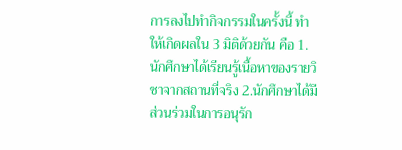การลงไปทำกิจกรรมในครั้งนี้ ทำให้เกิดผลใน 3 มิติด้วยกัน คือ 1.นักศึกษาได้เรียนรู้เนื้อหาของรายวิชาจากสถานที่จริง 2.นักศึกษาได้มีส่วนร่วมในการอนุรัก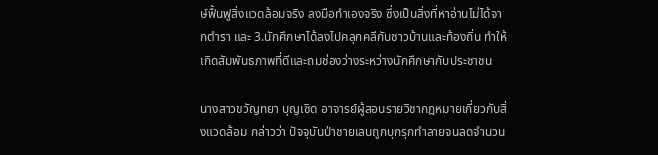ษ์ฟื้นฟูสิ่งแวดล้อมจริง ลงมือทำเองจริง ซึ่งเป็นสิ่งที่หาอ่านไม่ได้จากตำรา และ 3.นักศึกษาได้ลงไปคลุกคลีกับชาวบ้านและท้องถิ่น ทำให้เกิดสัมพันธภาพที่ดีและถมช่องว่างระหว่างนักศึกษากับประชาชน

นางสาวขวัญทยา บุญเชิด อาจารย์ผู้สอนรายวิชากฎหมายเกี่ยวกับสิ่งแวดล้อม กล่าวว่า ปัจจุบันป่าชายเลนถูกบุกรุกทำลายจนลดจำนวน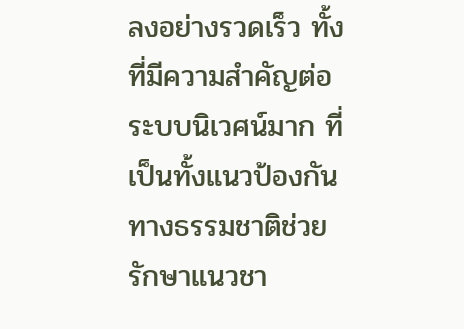ลงอย่างรวดเร็ว ทั้งที่มีความสำคัญต่อระบบนิเวศน์มาก ที่เป็นทั้งแนวป้องกันทางธรรมชาติช่วยรักษาแนวชา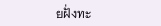ยฝั่งทะ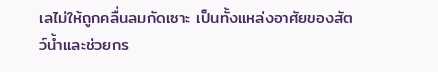เลไม่ให้ถูกคลื่นลมกัดเซาะ เป็นทั้งแหล่งอาศัยของสัตว์น้ำและช่วยกร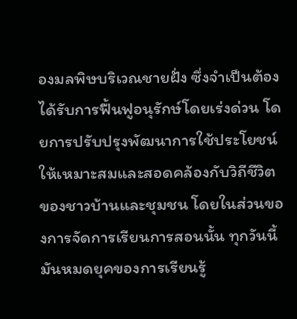องมลพิษบริเวณชายฝั่ง ซึ่งจำเป็นต้องได้รับการฟื้นฟูอนุรักษ์โดยเร่งด่วน โดยการปรับปรุงพัฒนาการใช้ประโยชน์ให้เหมาะสมและสอดคล้องกับวิถีชีวิตของชาวบ้านและชุมชน โดยในส่วนของการจัดการเรียนการสอนนั้น ทุกวันนี้มันหมดยุคของการเรียนรู้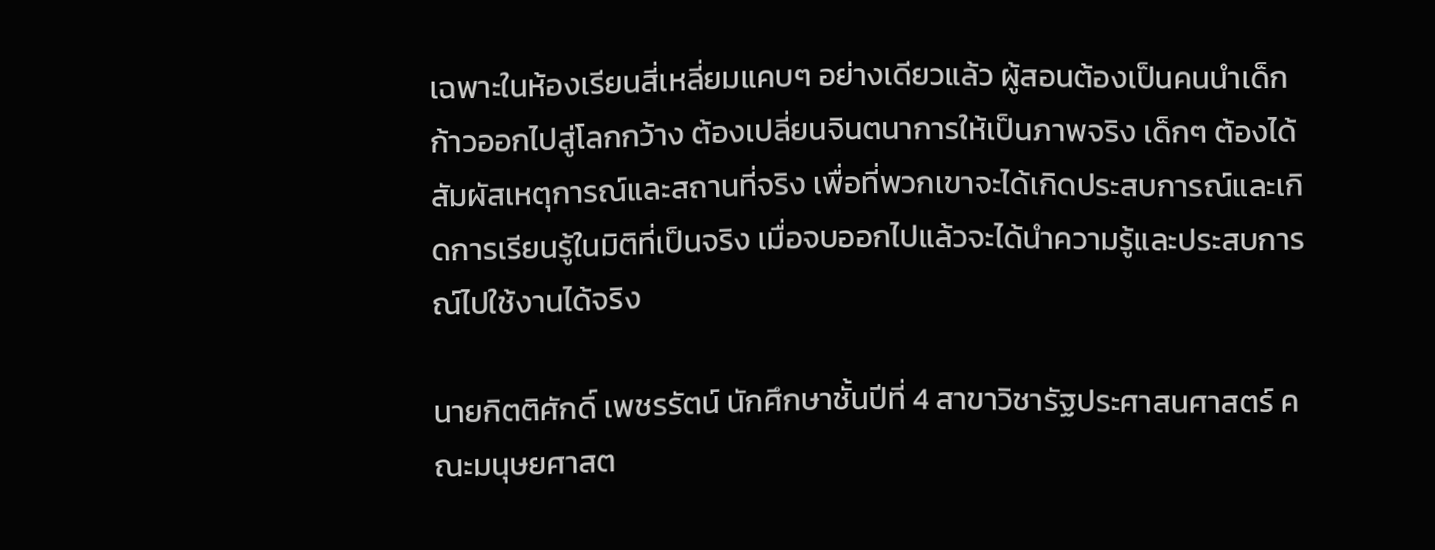เฉพาะในห้องเรียนสี่เหลี่ยมแคบๆ อย่างเดียวแล้ว ผู้สอนต้องเป็นคนนำเด็กก้าวออกไปสู่โลกกว้าง ต้องเปลี่ยนจินตนาการให้เป็นภาพจริง เด็กๆ ต้องได้สัมผัสเหตุการณ์และสถานที่จริง เพื่อที่พวกเขาจะได้เกิดประสบการณ์และเกิดการเรียนรู้ในมิติที่เป็นจริง เมื่อจบออกไปแล้วจะได้นำความรู้และประสบการณ์ไปใช้งานได้จริง

นายกิตติศักดิ์ เพชรรัตน์ นักศึกษาชั้นปีที่ 4 สาขาวิชารัฐประศาสนศาสตร์ คณะมนุษยศาสต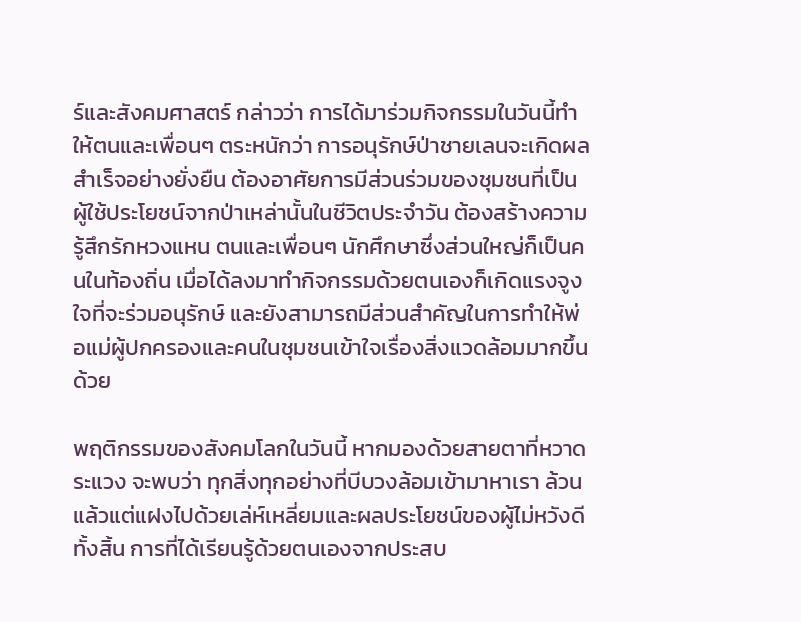ร์และสังคมศาสตร์ กล่าวว่า การได้มาร่วมกิจกรรมในวันนี้ทำให้ตนและเพื่อนๆ ตระหนักว่า การอนุรักษ์ป่าชายเลนจะเกิดผลสำเร็จอย่างยั่งยืน ต้องอาศัยการมีส่วนร่วมของชุมชนที่เป็นผู้ใช้ประโยชน์จากป่าเหล่านั้นในชีวิตประจำวัน ต้องสร้างความรู้สึกรักหวงแหน ตนและเพื่อนๆ นักศึกษาซึ่งส่วนใหญ่ก็เป็นคนในท้องถิ่น เมื่อได้ลงมาทำกิจกรรมด้วยตนเองก็เกิดแรงจูงใจที่จะร่วมอนุรักษ์ และยังสามารถมีส่วนสำคัญในการทำให้พ่อแม่ผู้ปกครองและคนในชุมชนเข้าใจเรื่องสิ่งแวดล้อมมากขึ้นด้วย

พฤติกรรมของสังคมโลกในวันนี้ หากมองด้วยสายตาที่หวาดระแวง จะพบว่า ทุกสิ่งทุกอย่างที่บีบวงล้อมเข้ามาหาเรา ล้วนแล้วแต่แฝงไปด้วยเล่ห์เหลี่ยมและผลประโยชน์ของผู้ไม่หวังดีทั้งสิ้น การที่ได้เรียนรู้ด้วยตนเองจากประสบ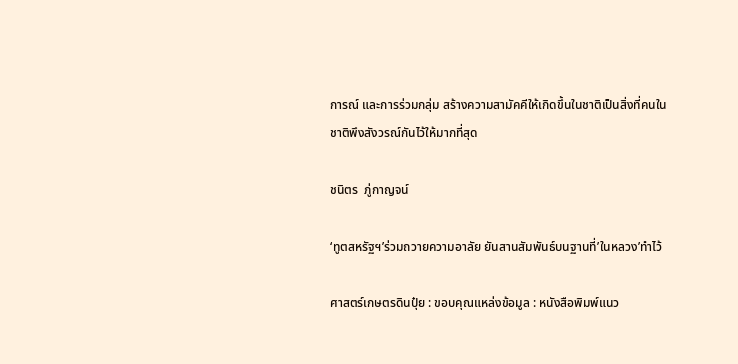การณ์ และการร่วมกลุ่ม สร้างความสามัคคีให้เกิดขึ้นในชาติเป็นสิ่งที่คนในชาติพึงสังวรณ์กันไว้ให้มากที่สุด

ชนิตร  ภู่กาญจน์

‘ทูตสหรัฐฯ’ร่วมถวายความอาลัย ยันสานสัมพันธ์บนฐานที่’ในหลวง’ทำไว้

ศาสตร์เกษตรดินปุ๋ย : ขอบคุณแหล่งข้อมูล : หนังสือพิมพ์แนว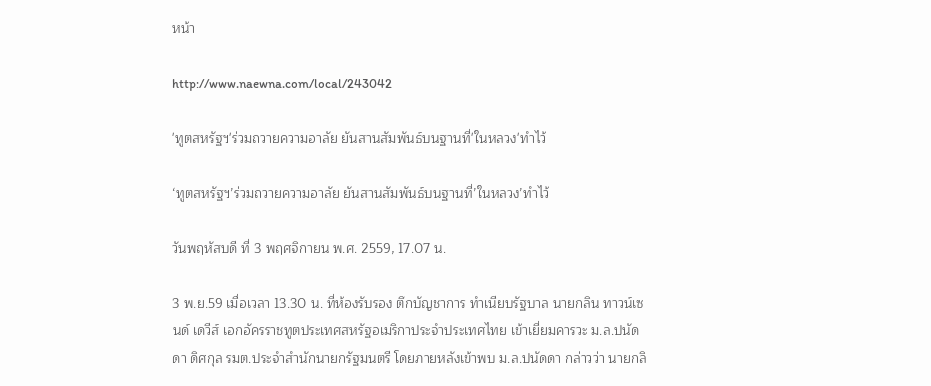หน้า

http://www.naewna.com/local/243042

'ทูตสหรัฐฯ'ร่วมถวายความอาลัย ยันสานสัมพันธ์บนฐานที่'ในหลวง'ทำไว้

‘ทูตสหรัฐฯ’ร่วมถวายความอาลัย ยันสานสัมพันธ์บนฐานที่’ในหลวง’ทำไว้

วันพฤหัสบดี ที่ 3 พฤศจิกายน พ.ศ. 2559, 17.07 น.

3 พ.ย.59 เมื่อเวลา 13.30 น. ที่ห้องรับรอง ตึกบัญชาการ ทำเนียบรัฐบาล นายกลิน ทาวน์เซนด์ เดวีส์ เอกอัครราชทูตประเทศสหรัฐอเมริกาประจำประเทศไทย เข้าเยี่ยมคารวะ ม.ล.ปนัดดา ดิศกุล รมต.ประจำสำนักนายกรัฐมนตรี โดยภายหลังเข้าพบ ม.ล.ปนัดดา กล่าวว่า นายกลิ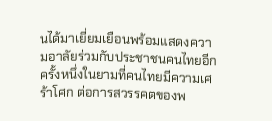นได้มาเยี่ยมเยือนพร้อมแสดงความอาลัยร่วมกับประชาชนคนไทยอีกครั้งหนึ่งในยามที่คนไทยมีความเศร้าโศก ต่อการสวรรคตของพ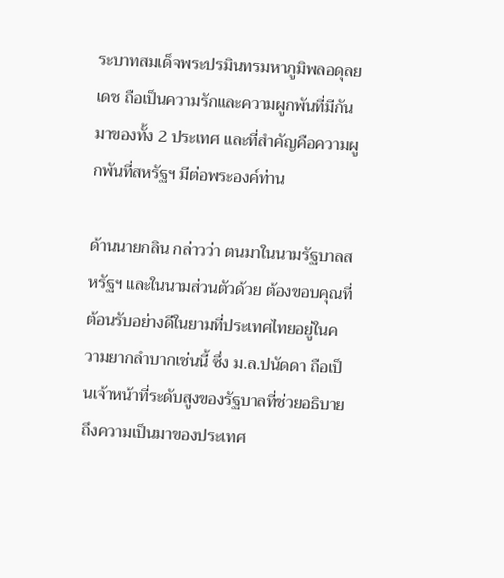ระบาทสมเด็จพระปรมินทรมหาภูมิพลอดุลยเดช ถือเป็นความรักและความผูกพันที่มีกันมาของทั้ง 2 ประเทศ และที่สำคัญคือความผูกพันที่สหรัฐฯ มีต่อพระองค์ท่าน

ด้านนายกลิน กล่าวว่า ตนมาในนามรัฐบาลสหรัฐฯ และในนามส่วนตัวด้วย ต้องขอบคุณที่ต้อนรับอย่างดีในยามที่ประเทศไทยอยู่ในความยากลำบากเช่นนี้ ซึ่ง ม.ล.ปนัดดา ถือเป็นเจ้าหน้าที่ระดับสูงของรัฐบาลที่ช่วยอธิบายถึงความเป็นมาของประเทศ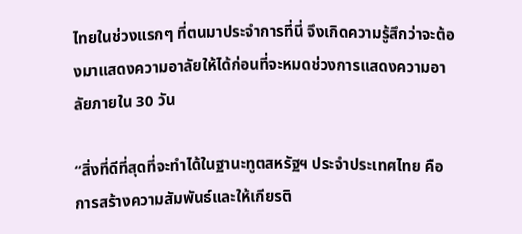ไทยในช่วงแรกๆ ที่ตนมาประจำการที่นี่ จึงเกิดความรู้สึกว่าจะต้องมาแสดงความอาลัยให้ได้ก่อนที่จะหมดช่วงการแสดงความอาลัยภายใน 30 วัน

“สิ่งที่ดีที่สุดที่จะทำได้ในฐานะทูตสหรัฐฯ ประจำประเทศไทย คือการสร้างความสัมพันธ์และให้เกียรติ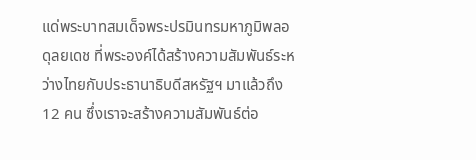แด่พระบาทสมเด็จพระปรมินทรมหาภูมิพลอดุลยเดช ที่พระองค์ได้สร้างความสัมพันธ์ระหว่างไทยกับประธานาธิบดีสหรัฐฯ มาแล้วถึง 12 คน ซึ่งเราจะสร้างความสัมพันธ์ต่อ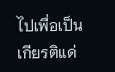ไปเพื่อเป็นเกียรติแด่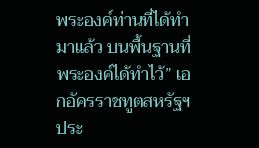พระองค์ท่านที่ได้ทำมาแล้ว บนพื้นฐานที่พระองค์ได้ทำไว้” เอกอัครราชทูตสหรัฐฯ ประ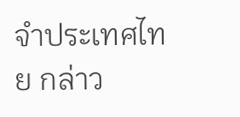จำประเทศไทย กล่าว